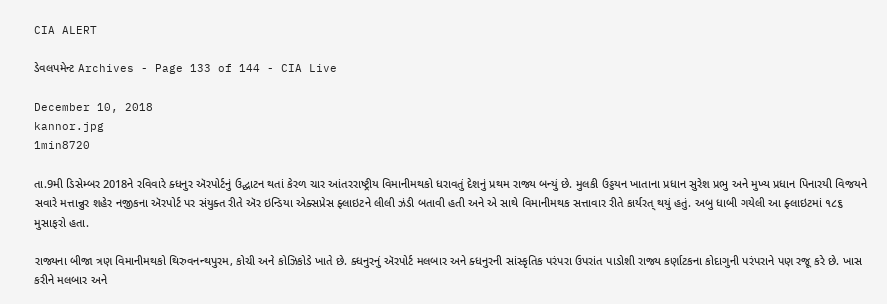CIA ALERT

ડેવલપમેન્ટ Archives - Page 133 of 144 - CIA Live

December 10, 2018
kannor.jpg
1min8720

તા.9મી ડિસેમ્બર 2018ને રવિવારે ક્ધનુર ઍરપોર્ટનું ઉદ્ઘાટન થતાં કેરળ ચાર આંતરરાષ્ટ્રીય વિમાનીમથકો ધરાવતું દેશનું પ્રથમ રાજ્ય બન્યું છે. મુલકી ઉડ્ડયન ખાતાના પ્રધાન સુરેશ પ્રભુ અને મુખ્ય પ્રધાન પિનારયી વિજયને સવારે મત્તાન્નુર શહેર નજીકના ઍરપોર્ટ પર સંયુક્ત રીતે ઍર ઇન્ડિયા એક્સપ્રેસ ફ્લાઇટને લીલી ઝંડી બતાવી હતી અને એ સાથે વિમાનીમથક સત્તાવાર રીતે કાર્યરત્ થયું હતું. અબુ ધાબી ગયેલી આ ફ્લાઇટમાં ૧૮૬ મુસાફરો હતા.

રાજ્યના બીજા ત્રણ વિમાનીમથકો થિરુવનન્થપુરમ, કોચી અને કોઝિકોડે ખાતે છે. ક્ધનુરનું ઍરપોર્ટ મલબાર અને ક્ધનુરની સાંસ્કૃતિક પરંપરા ઉપરાંત પાડોશી રાજ્ય કર્ણાટકના કોદાગુની પરંપરાને પણ રજૂ કરે છે. ખાસ કરીને મલબાર અને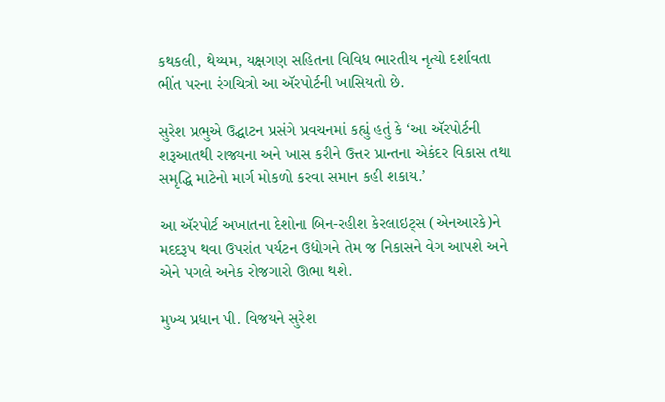કથકલી, થેય્યમ, યક્ષગણ સહિતના વિવિધ ભારતીય નૃત્યો દર્શાવતા ભીંત પરના રંગચિત્રો આ ઍરપોર્ટની ખાસિયતો છે.

સુરેશ પ્રભુએ ઉદ્ઘાટન પ્રસંગે પ્રવચનમાં કહ્યું હતું કે ‘આ ઍરપોર્ટની શરૂઆતથી રાજ્યના અને ખાસ કરીને ઉત્તર પ્રાન્તના એકંદર વિકાસ તથા સમૃદ્ધિ માટેનો માર્ગ મોકળો કરવા સમાન કહી શકાય.’

આ ઍરપોર્ટ અખાતના દેશોના બિન-રહીશ કેરલાઇટ્સ (એનઆરકે)ને મદદરૂપ થવા ઉપરાંત પર્યટન ઉદ્યોગને તેમ જ નિકાસને વેગ આપશે અને એને પગલે અનેક રોજગારો ઊભા થશે.

મુખ્ય પ્રધાન પી. વિજયને સુરેશ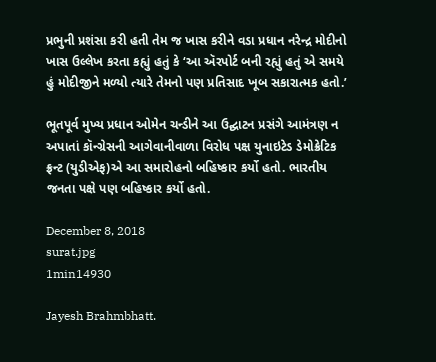પ્રભુની પ્રશંસા કરી હતી તેમ જ ખાસ કરીને વડા પ્રધાન નરેન્દ્ર મોદીનો ખાસ ઉલ્લેખ કરતા કહ્યું હતું કે ‘આ ઍરપોર્ટ બની રહ્યું હતું એ સમયે હું મોદીજીને મળ્યો ત્યારે તેમનો પણ પ્રતિસાદ ખૂબ સકારાત્મક હતો.’

ભૂતપૂર્વ મુખ્ય પ્રધાન ઓમેન ચન્ડીને આ ઉદ્ઘાટન પ્રસંગે આમંત્રણ ન અપાતાં કૉન્ગ્રેસની આગેવાનીવાળા વિરોધ પક્ષ યુનાઇટેડ ડેમોક્રેટિક ફ્રન્ટ (યુડીએફ)એ આ સમારોહનો બહિષ્કાર કર્યો હતો. ભારતીય જનતા પક્ષે પણ બહિષ્કાર કર્યો હતો.

December 8, 2018
surat.jpg
1min14930

Jayesh Brahmbhatt.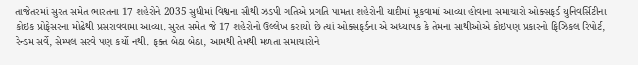તાજેતરમાં સુરત સમેત ભારતના 17 શહેરોને 2035 સુધીમાં વિશ્વના સૌથી ઝડપી ગતિએ પ્રગતિ પામતા શહેરોની યાદીમાં મૂકવામાં આવ્યા હોવાના સમાચારો ઓક્સફર્ડ યુનિવર્સિટીના કોઇક પ્રોફેસરના મોઢેથી પ્રસરાવવામા આવ્યા. સુરત સમેત જે 17 શહેરોનો ઉલ્લેખ કરાયો છે ત્યાં ઓક્સફર્ડના એ અધ્યાપક કે તેમના સાથીઓએ કોઇપણ પ્રકારનો ફિઝિકલ રિપોર્ટ, રેન્ડમ સર્વે, સેમ્પલ સરવે પણ કર્યો નથી. ફક્ત બેઠા બેઠા, આમથી તેમથી મળતા સમાચારોને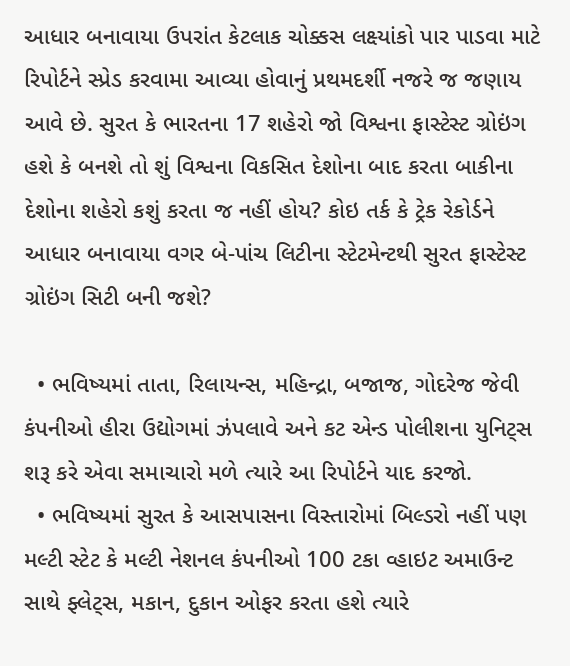આધાર બનાવાયા ઉપરાંત કેટલાક ચોક્કસ લક્ષ્યાંકો પાર પાડવા માટે રિપોર્ટને સ્પ્રેડ કરવામા આવ્યા હોવાનું પ્રથમદર્શી નજરે જ જણાય આવે છે. સુરત કે ભારતના 17 શહેરો જો વિશ્વના ફાસ્ટેસ્ટ ગ્રોઇંગ હશે કે બનશે તો શું વિશ્વના વિકસિત દેશોના બાદ કરતા બાકીના દેશોના શહેરો કશું કરતા જ નહીં હોય? કોઇ તર્ક કે ટ્રેક રેકોર્ડને આધાર બનાવાયા વગર બે-પાંચ લિટીના સ્ટેટમેન્ટથી સુરત ફાસ્ટેસ્ટ ગ્રોઇંગ સિટી બની જશે?

  • ભવિષ્યમાં તાતા, રિલાયન્સ, મહિન્દ્રા, બજાજ, ગોદરેજ જેવી કંપનીઓ હીરા ઉદ્યોગમાં ઝંપલાવે અને કટ એન્ડ પોલીશના યુનિટ્સ શરૂ કરે એવા સમાચારો મળે ત્યારે આ રિપોર્ટને યાદ કરજો.
  • ભવિષ્યમાં સુરત કે આસપાસના વિસ્તારોમાં બિલ્ડરો નહીં પણ મલ્ટી સ્ટેટ કે મલ્ટી નેશનલ કંપનીઓ 100 ટકા વ્હાઇટ અમાઉન્ટ સાથે ફ્લેટ્સ, મકાન, દુકાન ઓફર કરતા હશે ત્યારે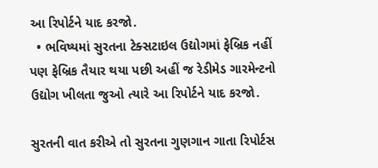આ રિપોર્ટને યાદ કરજો.
  • ભવિષ્યમાં સુરતના ટેક્સટાઇલ ઉદ્યોગમાં ફેબ્રિક નહીં પણ ફેબ્રિક તૈયાર થયા પછી અહીં જ રેડીમેડ ગારમેન્ટનો ઉદ્યોગ ખીલતા જુઓ ત્યારે આ રિપોર્ટને યાદ કરજો.

સુરતની વાત કરીએ તો સુરતના ગુણગાન ગાતા રિપોર્ટસ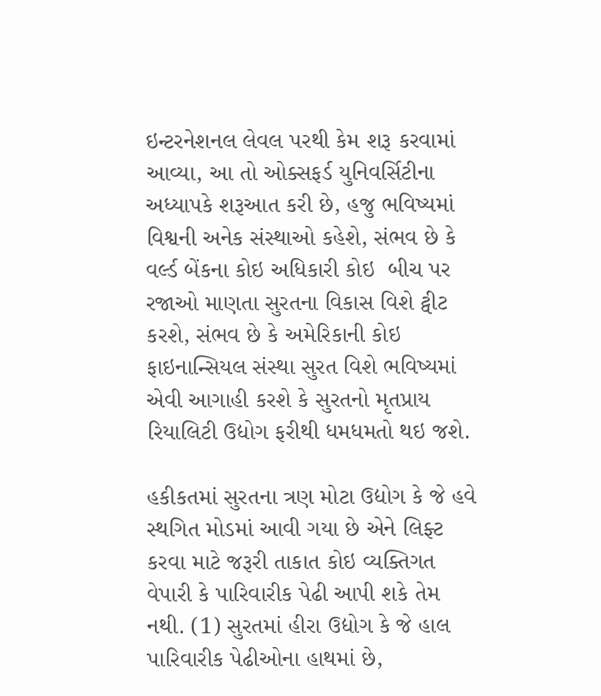ઇન્ટરનેશનલ લેવલ પરથી કેમ શરૂ કરવામાં આવ્યા, આ તો ઓક્સફર્ડ યુનિવર્સિટીના અધ્યાપકે શરૂઆત કરી છે, હજુ ભવિષ્યમાં વિશ્વની અનેક સંસ્થાઓ કહેશે, સંભવ છે કે વર્લ્ડ બેંકના કોઇ અધિકારી કોઇ  બીચ પર રજાઓ માણતા સુરતના વિકાસ વિશે ટ્વીટ કરશે, સંભવ છે કે અમેરિકાની કોઇ ફાઇનાન્સિયલ સંસ્થા સુરત વિશે ભવિષ્યમાં એવી આગાહી કરશે કે સુરતનો મૃતપ્રાય રિયાલિટી ઉદ્યોગ ફરીથી ધમધમતો થઇ જશે.

હકીકતમાં સુરતના ત્રણ મોટા ઉદ્યોગ કે જે હવે સ્થગિત મોડમાં આવી ગયા છે એને લિફ્ટ કરવા માટે જરૂરી તાકાત કોઇ વ્યક્તિગત વેપારી કે પારિવારીક પેઢી આપી શકે તેમ નથી. (1) સુરતમાં હીરા ઉદ્યોગ કે જે હાલ પારિવારીક પેઢીઓના હાથમાં છે,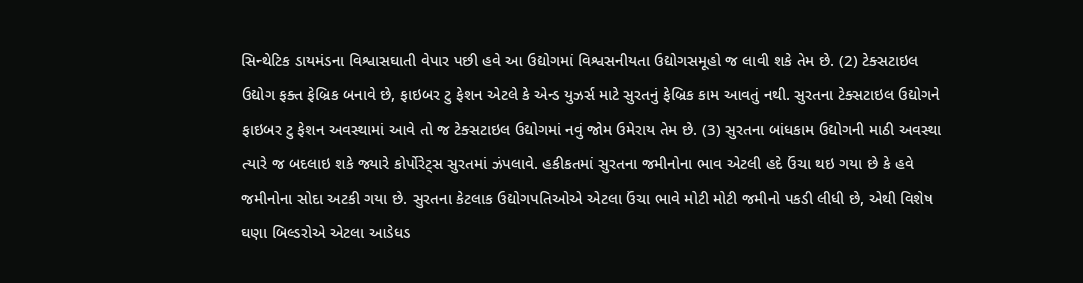સિન્થેટિક ડાયમંડના વિશ્વાસઘાતી વેપાર પછી હવે આ ઉદ્યોગમાં વિશ્વસનીયતા ઉદ્યોગસમૂહો જ લાવી શકે તેમ છે. (2) ટેક્સટાઇલ ઉદ્યોગ ફક્ત ફેબ્રિક બનાવે છે, ફાઇબર ટુ ફેશન એટલે કે એન્ડ યુઝર્સ માટે સુરતનું ફેબ્રિક કામ આવતું નથી. સુરતના ટેક્સટાઇલ ઉદ્યોગને ફાઇબર ટુ ફેશન અવસ્થામાં આવે તો જ ટેક્સટાઇલ ઉદ્યોગમાં નવું જોમ ઉમેરાય તેમ છે. (3) સુરતના બાંધકામ ઉદ્યોગની માઠી અવસ્થા ત્યારે જ બદલાઇ શકે જ્યારે કોર્પોરેટ્સ સુરતમાં ઝંપલાવે. હકીકતમાં સુરતના જમીનોના ભાવ એટલી હદે ઉંચા થઇ ગયા છે કે હવે જમીનોના સોદા અટકી ગયા છે. સુરતના કેટલાક ઉદ્યોગપતિઓએ એટલા ઉંચા ભાવે મોટી મોટી જમીનો પકડી લીધી છે, એથી વિશેષ ઘણા બિલ્ડરોએ એટલા આડેધડ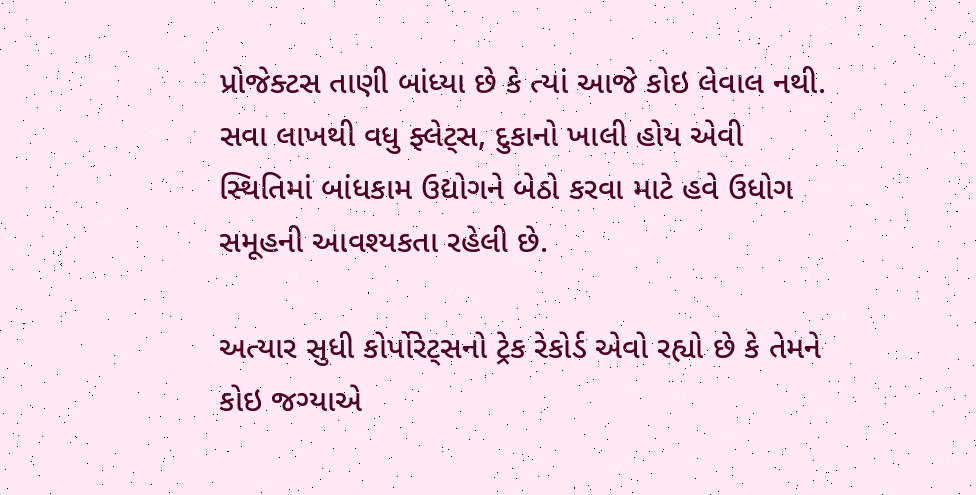પ્રોજેક્ટસ તાણી બાંધ્યા છે કે ત્યાં આજે કોઇ લેવાલ નથી. સવા લાખથી વધુ ફ્લેટ્સ, દુકાનો ખાલી હોય એવી સ્થિતિમાં બાંધકામ ઉદ્યોગને બેઠો કરવા માટે હવે ઉધોગ સમૂહની આવશ્યકતા રહેલી છે.

અત્યાર સુધી કોર્પોરેટ્સનો ટ્રેક રેકોર્ડ એવો રહ્યો છે કે તેમને કોઇ જગ્યાએ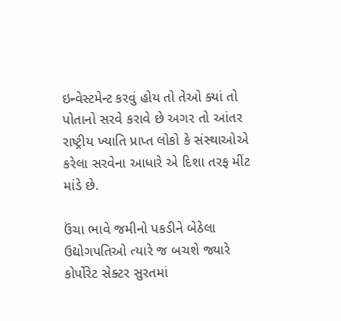ઇન્વેસ્ટમેન્ટ કરવું હોય તો તેઓ ક્યાં તો પોતાનો સરવે કરાવે છે અગર તો આંતર રાષ્ટ્રીય ખ્યાતિ પ્રાપ્ત લોકો કે સંસ્થાઓએ કરેલા સરવેના આધારે એ દિશા તરફ મીંટ માંડે છે.

ઉંચા ભાવે જમીનો પકડીને બેઠેલા ઉદ્યોગપતિઓ ત્યારે જ બચશે જ્યારે કોર્પોરેટ સેક્ટર સુરતમાં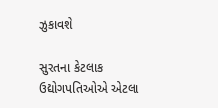ઝુકાવશે

સુરતના કેટલાક ઉદ્યોગપતિઓએ એટલા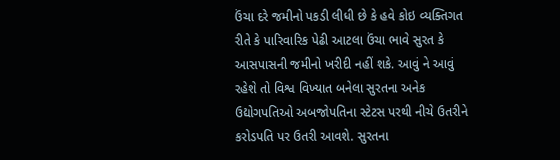ઉંચા દરે જમીનો પકડી લીધી છે કે હવે કોઇ વ્યક્તિગત રીતે કે પારિવારિક પેઢી આટલા ઉંચા ભાવે સુરત કે આસપાસની જમીનો ખરીદી નહીં શકે. આવું ને આવું રહેશે તો વિશ્વ વિખ્યાત બનેલા સુરતના અનેક ઉદ્યોગપતિઓ અબજોપતિના સ્ટેટસ પરથી નીચે ઉતરીને કરોડપતિ પર ઉતરી આવશે. સુરતના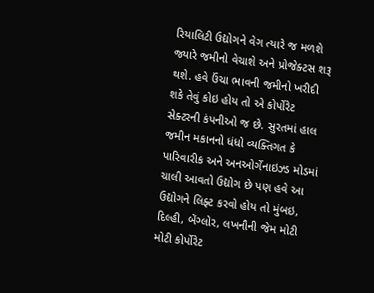રિયાલિટી ઉદ્યોગને વેગ ત્યારે જ મળશે જ્યારે જમીનો વેચાશે અને પ્રોજેક્ટસ શરૂ થશે. હવે ઉંચા ભાવની જમીનો ખરીદી શકે તેવું કોઇ હોય તો એ કોર્પોરેટ સેક્ટરની કંપનીઓ જ છે. સુરતમાં હાલ જમીન મકાનનો ધંધો વ્યક્તિગત કે પારિવારીક અને અનઓર્ગેનાઇઝ્ડ મોડમાં ચાલી આવતો ઉદ્યોગ છે પણ હવે આ ઉદ્યોગને લિફ્ટ કરવો હોય તો મુંબઇ, દિલ્હી, બેંગ્લોર, લખનૌની જેમ મોટી મોટી કોર્પોરેટ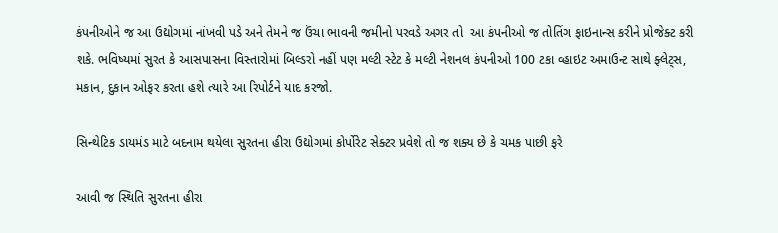કંપનીઓને જ આ ઉદ્યોગમાં નાંખવી પડે અને તેમને જ ઉંચા ભાવની જમીનો પરવડે અગર તો  આ કંપનીઓ જ તોતિંગ ફાઇનાન્સ કરીને પ્રોજેક્ટ કરી શકે. ભવિષ્યમાં સુરત કે આસપાસના વિસ્તારોમાં બિલ્ડરો નહીં પણ મલ્ટી સ્ટેટ કે મલ્ટી નેશનલ કંપનીઓ 100 ટકા વ્હાઇટ અમાઉન્ટ સાથે ફ્લેટ્સ, મકાન, દુકાન ઓફર કરતા હશે ત્યારે આ રિપોર્ટને યાદ કરજો.

સિન્થેટિક ડાયમંડ માટે બદનામ થયેલા સુરતના હીરા ઉદ્યોગમાં કોર્પોરેટ સેક્ટર પ્રવેશે તો જ શક્ય છે કે ચમક પાછી ફરે

આવી જ સ્થિતિ સુરતના હીરા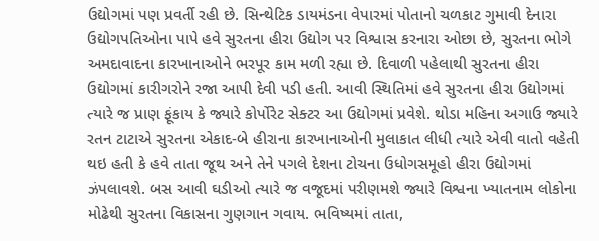ઉદ્યોગમાં પણ પ્રવર્તી રહી છે. સિન્થેટિક ડાયમંડના વેપારમાં પોતાનો ચળકાટ ગુમાવી દેનારા ઉદ્યોગપતિઓના પાપે હવે સુરતના હીરા ઉદ્યોગ પર વિશ્વાસ કરનારા ઓછા છે, સુરતના ભોગે અમદાવાદના કારખાનાઓને ભરપૂર કામ મળી રહ્યા છે. દિવાળી પહેલાથી સુરતના હીરા ઉદ્યોગમાં કારીગરોને રજા આપી દેવી પડી હતી. આવી સ્થિતિમાં હવે સુરતના હીરા ઉદ્યોગમાં ત્યારે જ પ્રાણ ફૂંકાય કે જ્યારે કોર્પોરેટ સેક્ટર આ ઉદ્યોગમાં પ્રવેશે. થોડા મહિના અગાઉ જ્યારે રતન ટાટાએ સુરતના એકાદ-બે હીરાના કારખાનાઓની મુલાકાત લીધી ત્યારે એવી વાતો વહેતી થઇ હતી કે હવે તાતા જૂથ અને તેને પગલે દેશના ટોચના ઉધોગસમૂહો હીરા ઉદ્યોગમાં ઝંપલાવશે. બસ આવી ઘડીઓ ત્યારે જ વજૂદમાં પરીણમશે જ્યારે વિશ્વના ખ્યાતનામ લોકોના મોઢેથી સુરતના વિકાસના ગુણગાન ગવાય. ભવિષ્યમાં તાતા,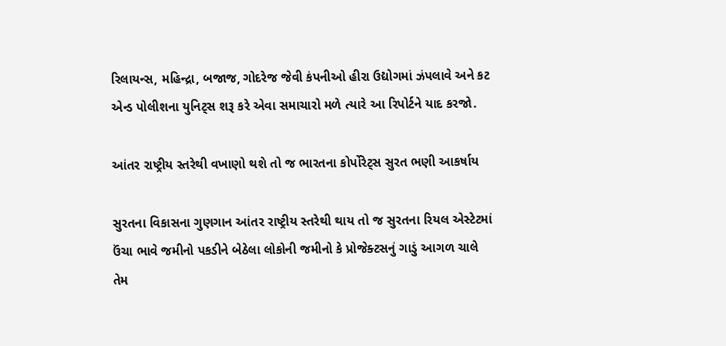રિલાયન્સ, મહિન્દ્રા, બજાજ, ગોદરેજ જેવી કંપનીઓ હીરા ઉદ્યોગમાં ઝંપલાવે અને કટ એન્ડ પોલીશના યુનિટ્સ શરૂ કરે એવા સમાચારો મળે ત્યારે આ રિપોર્ટને યાદ કરજો.

આંતર રાષ્ટ્રીય સ્તરેથી વખાણો થશે તો જ ભારતના કોર્પોરેટ્સ સુરત ભણી આકર્ષાય

સુરતના વિકાસના ગુણગાન આંતર રાષ્ટ્રીય સ્તરેથી થાય તો જ સુરતના રિયલ એસ્ટેટમાં ઉંચા ભાવે જમીનો પકડીને બેઠેલા લોકોની જમીનો કે પ્રોજેક્ટસનું ગાડું આગળ ચાલે તેમ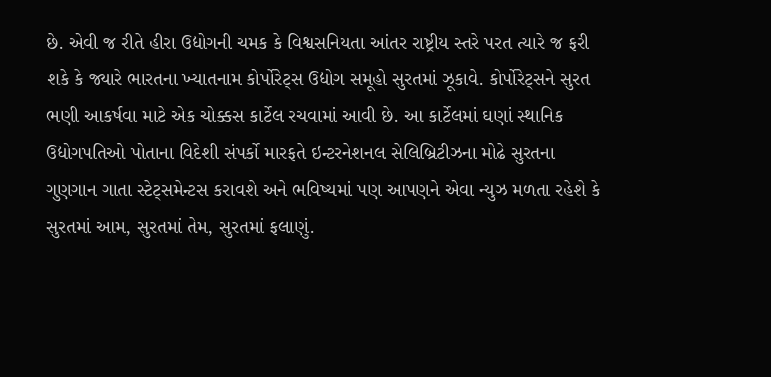છે. એવી જ રીતે હીરા ઉદ્યોગની ચમક કે વિશ્વસનિયતા આંતર રાષ્ટ્રીય સ્તરે પરત ત્યારે જ ફરી શકે કે જ્યારે ભારતના ખ્યાતનામ કોર્પોરેટ્સ ઉદ્યોગ સમૂહો સુરતમાં ઝૂકાવે. કોર્પોરેટ્સને સુરત ભણી આકર્ષવા માટે એક ચોક્કસ કાર્ટેલ રચવામાં આવી છે. આ કાર્ટેલમાં ઘણાં સ્થાનિક ઉદ્યોગપતિઓ પોતાના વિદેશી સંપર્કો મારફતે ઇન્ટરનેશનલ સેલિબ્રિટીઝના મોઢે સુરતના ગુણગાન ગાતા સ્ટેટ્સમેન્ટસ કરાવશે અને ભવિષ્યમાં પણ આપણને એવા ન્યુઝ મળતા રહેશે કે સુરતમાં આમ, સુરતમાં તેમ, સુરતમાં ફલાણું.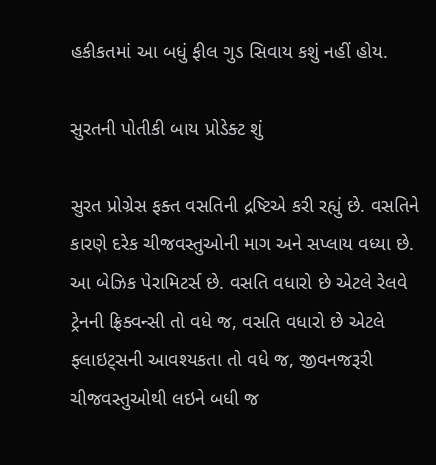હકીકતમાં આ બધું ફીલ ગુડ સિવાય કશું નહીં હોય.

સુરતની પોતીકી બાય પ્રોડેક્ટ શું

સુરત પ્રોગ્રેસ ફક્ત વસતિની દ્રષ્ટિએ કરી રહ્યું છે. વસતિને કારણે દરેક ચીજવસ્તુઓની માગ અને સપ્લાય વધ્યા છે. આ બેઝિક પેરામિટર્સ છે. વસતિ વધારો છે એટલે રેલવે ટ્રેનની ફ્રિક્વન્સી તો વધે જ, વસતિ વધારો છે એટલે ફ્લાઇટ્સની આવશ્યકતા તો વધે જ, જીવનજરૂરી ચીજવસ્તુઓથી લઇને બધી જ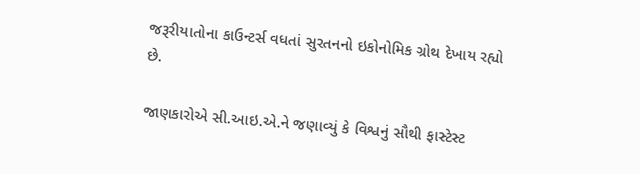જરૂરીયાતોના કાઉન્ટર્સ વધતાં સુરતનનો ઇકોનોમિક ગ્રોથ દેખાય રહ્યો છે.

જાણકારોએ સી.આઇ.એ.ને જણાવ્યું કે વિશ્વનું સૌથી ફાસ્ટેસ્ટ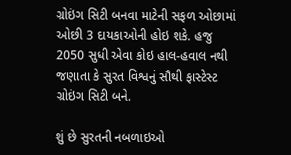ગ્રોઇંગ સિટી બનવા માટેની સફળ ઓછામાં ઓછી 3 દાયકાઓની હોઇ શકે. હજુ 2050 સુધી એવા કોઇ હાલ-હવાલ નથી જણાતા કે સુરત વિશ્વનું સૌથી ફાસ્ટેસ્ટ ગ્રોઇંગ સિટી બને.

શું છે સુરતની નબળાઇઓ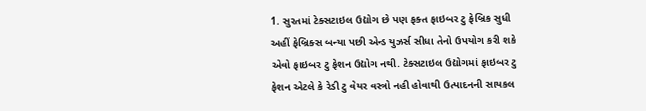1. સુરતમાં ટેક્સટાઇલ ઉદ્યોગ છે પણ ફક્ત ફાઇબર ટુ ફેબ્રિક સુધી અહીં ફેબ્રિક્સ બન્યા પછી એન્ડ યુઝર્સ સીધા તેનો ઉપયોગ કરી શકે એવો ફાઇબર ટુ ફેશન ઉદ્યોગ નથી. ટેક્સટાઇલ ઉદ્યોગમાં ફાઇબર ટુ ફેશન એટલે કે રેડી ટુ વેયર વસ્ત્રો નહી હોવાથી ઉત્પાદનની સાયકલ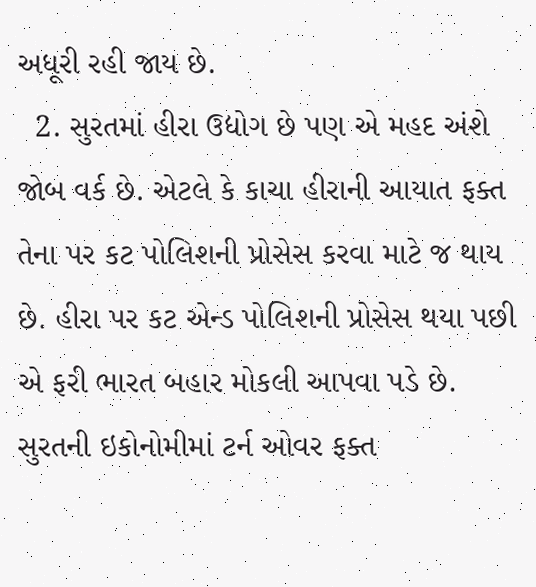અધૂરી રહી જાય છે.
  2. સુરતમાં હીરા ઉદ્યોગ છે પણ એ મહદ અંશે જોબ વર્ક છે. એટલે કે કાચા હીરાની આયાત ફક્ત તેના પર કટ પોલિશની પ્રોસેસ કરવા માટે જ થાય છે. હીરા પર કટ એન્ડ પોલિશની પ્રોસેસ થયા પછી એ ફરી ભારત બહાર મોકલી આપવા પડે છે. સુરતની ઇકોનોમીમાં ટર્ન ઓવર ફક્ત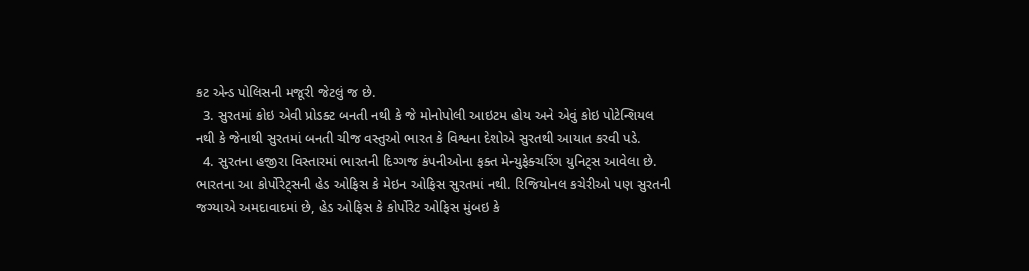કટ એન્ડ પોલિસની મજૂરી જેટલું જ છે.
  3. સુરતમાં કોઇ એવી પ્રોડક્ટ બનતી નથી કે જે મોનોપોલી આઇટમ હોય અને એવું કોઇ પોટેન્શિયલ નથી કે જેનાથી સુરતમાં બનતી ચીજ વસ્તુઓ ભારત કે વિશ્વના દેશોએ સુરતથી આયાત કરવી પડે.
  4. સુરતના હજીરા વિસ્તારમાં ભારતની દિગ્ગજ કંપનીઓના ફક્ત મેન્યુફેક્ચરિંગ યુનિટ્સ આવેલા છે. ભારતના આ કોર્પોરેટ્સની હેડ ઓફિસ કે મેઇન ઓફિસ સુરતમાં નથી. રિજિયોનલ કચેરીઓ પણ સુરતની જગ્યાએ અમદાવાદમાં છે, હેડ ઓફિસ કે કોર્પોરેટ ઓફિસ મુંબઇ કે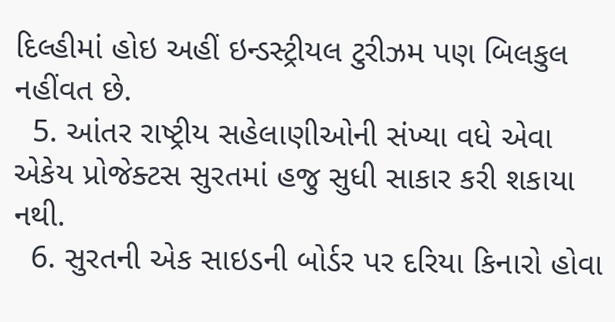દિલ્હીમાં હોઇ અહીં ઇન્ડસ્ટ્રીયલ ટુરીઝમ પણ બિલકુલ નહીંવત છે.
  5. આંતર રાષ્ટ્રીય સહેલાણીઓની સંખ્યા વધે એવા એકેય પ્રોજેક્ટસ સુરતમાં હજુ સુધી સાકાર કરી શકાયા નથી.
  6. સુરતની એક સાઇડની બોર્ડર પર દરિયા કિનારો હોવા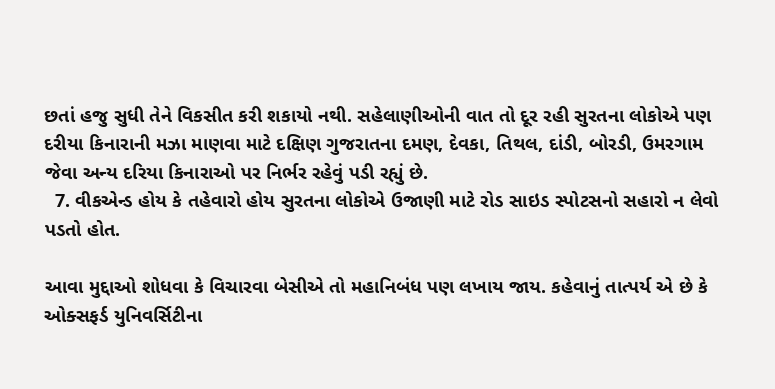છતાં હજુ સુધી તેને વિકસીત કરી શકાયો નથી. સહેલાણીઓની વાત તો દૂર રહી સુરતના લોકોએ પણ દરીયા કિનારાની મઝા માણવા માટે દક્ષિણ ગુજરાતના દમણ, દેવકા, તિથલ, દાંડી, બોરડી, ઉમરગામ જેવા અન્ય દરિયા કિનારાઓ પર નિર્ભર રહેવું પડી રહ્યું છે.
  7. વીકએન્ડ હોય કે તહેવારો હોય સુરતના લોકોએ ઉજાણી માટે રોડ સાઇડ સ્પોટસનો સહારો ન લેવો પડતો હોત.

આવા મુદ્દાઓ શોધવા કે વિચારવા બેસીએ તો મહાનિબંધ પણ લખાય જાય. કહેવાનું તાત્પર્ય એ છે કે ઓક્સફર્ડ યુનિવર્સિટીના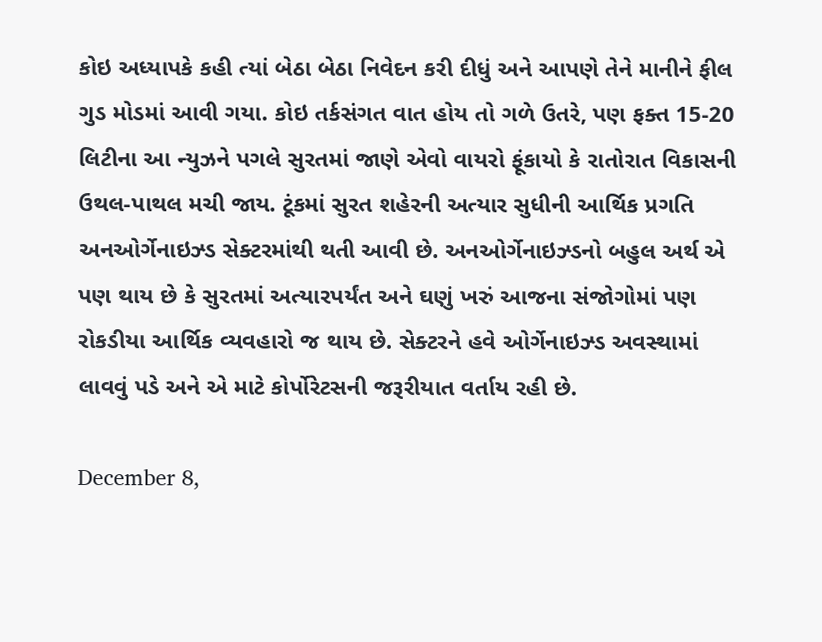કોઇ અધ્યાપકે કહી ત્યાં બેઠા બેઠા નિવેદન કરી દીધું અને આપણે તેને માનીને ફીલ ગુડ મોડમાં આવી ગયા. કોઇ તર્કસંગત વાત હોય તો ગળે ઉતરે, પણ ફક્ત 15-20 લિટીના આ ન્યુઝને પગલે સુરતમાં જાણે એવો વાયરો ફૂંકાયો કે રાતોરાત વિકાસની ઉથલ-પાથલ મચી જાય. ટૂંકમાં સુરત શહેરની અત્યાર સુધીની આર્થિક પ્રગતિ અનઓર્ગેનાઇઝ્ડ સેક્ટરમાંથી થતી આવી છે. અનઓર્ગેનાઇઝ્ડનો બહુલ અર્થ એ પણ થાય છે કે સુરતમાં અત્યારપર્યંત અને ઘણું ખરું આજના સંજોગોમાં પણ રોકડીયા આર્થિક વ્યવહારો જ થાય છે. સેક્ટરને હવે ઓર્ગેનાઇઝ્ડ અવસ્થામાં લાવવું પડે અને એ માટે કોર્પોરેટસની જરૂરીયાત વર્તાય રહી છે.

December 8,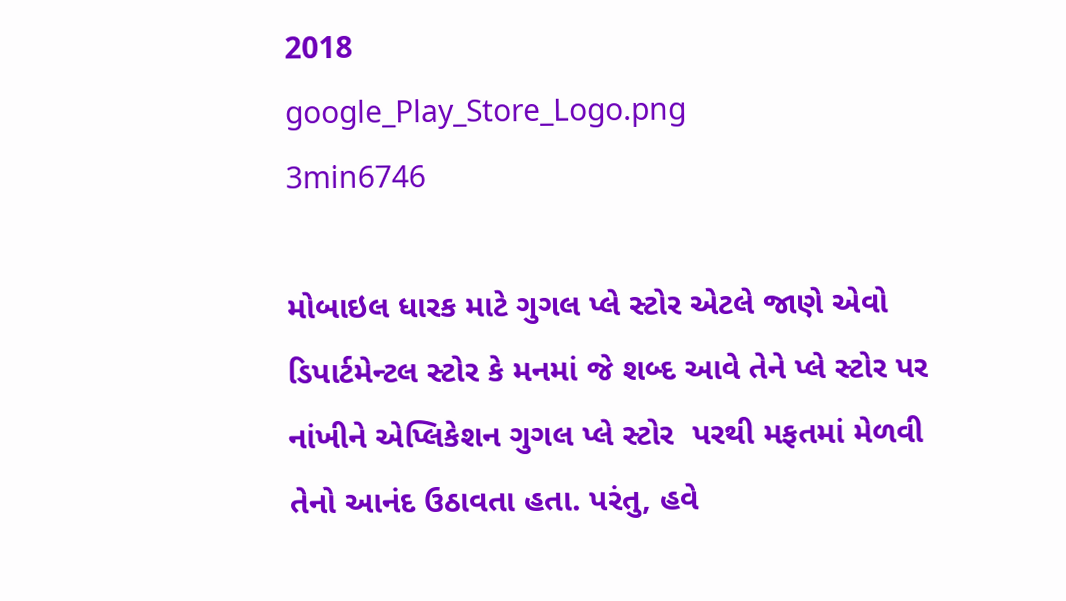2018
google_Play_Store_Logo.png
3min6746

મોબાઇલ ધારક માટે ગુગલ પ્લે સ્ટોર એટલે જાણે એવો ડિપાર્ટમેન્ટલ સ્ટોર કે મનમાં જે શબ્દ આવે તેને પ્લે સ્ટોર પર નાંખીને એપ્લિકેશન ગુગલ પ્લે સ્ટોર  પરથી મફતમાં મેળવી તેનો આનંદ ઉઠાવતા હતા. પરંતુ, હવે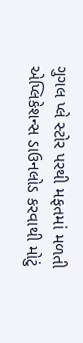ગુગલ પ્લે સ્ટોર પરથી મફતમાં મળતી એપ્લિકેશન્સ ડાઉનલોડ કરવાથી મોટું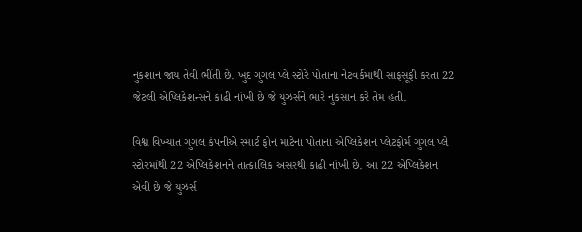નુકશાન જાય તેવી ભીંતી છે. ખુદ ગુગલ પ્લે સ્ટોરે પોતાના નેટવર્કમાથી સાફસૂફી કરતા 22 જેટલી એપ્લિકેશન્સને કાઢી નાંખી છે જે યુઝર્સને ભારે નુકસાન કરે તેમ હતી.

વિશ્વ વિખ્યાત ગુગલ કંપનીએ સ્માર્ટ ફોન માટેના પોતાના એપ્લિકેશન પ્લેટફોર્મ ગુગલ પ્લે સ્ટોરમાંથી 22 એપ્લિકેશનને તાત્કાલિક અસરથી કાઢી નાંખી છે. આ 22 એપ્લિકેશન એવી છે જે યુઝર્સ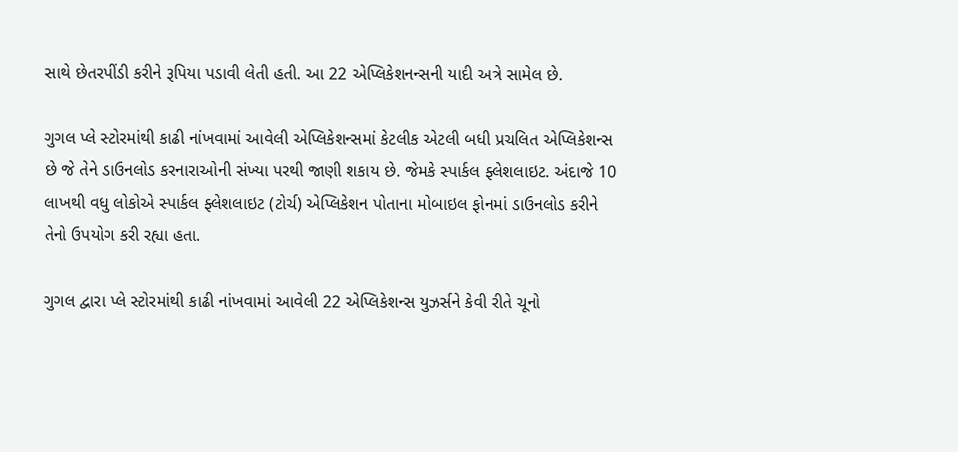સાથે છેતરપીંડી કરીને રૂપિયા પડાવી લેતી હતી. આ 22 એપ્લિકેશનન્સની યાદી અત્રે સામેલ છે.

ગુગલ પ્લે સ્ટોરમાંથી કાઢી નાંખવામાં આવેલી એપ્લિકેશન્સમાં કેટલીક એટલી બધી પ્રચલિત એપ્લિકેશન્સ છે જે તેને ડાઉનલોડ કરનારાઓની સંખ્યા પરથી જાણી શકાય છે. જેમકે સ્પાર્કલ ફ્લેશલાઇટ. અંદાજે 10 લાખથી વધુ લોકોએ સ્પાર્કલ ફ્લેશલાઇટ (ટોર્ચ) એપ્લિકેશન પોતાના મોબાઇલ ફોનમાં ડાઉનલોડ કરીને તેનો ઉપયોગ કરી રહ્યા હતા.

ગુગલ દ્વારા પ્લે સ્ટોરમાંથી કાઢી નાંખવામાં આવેલી 22 એપ્લિકેશન્સ યુઝર્સને કેવી રીતે ચૂનો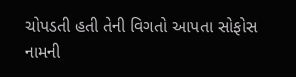ચોપડતી હતી તેની વિગતો આપતા સોફોસ નામની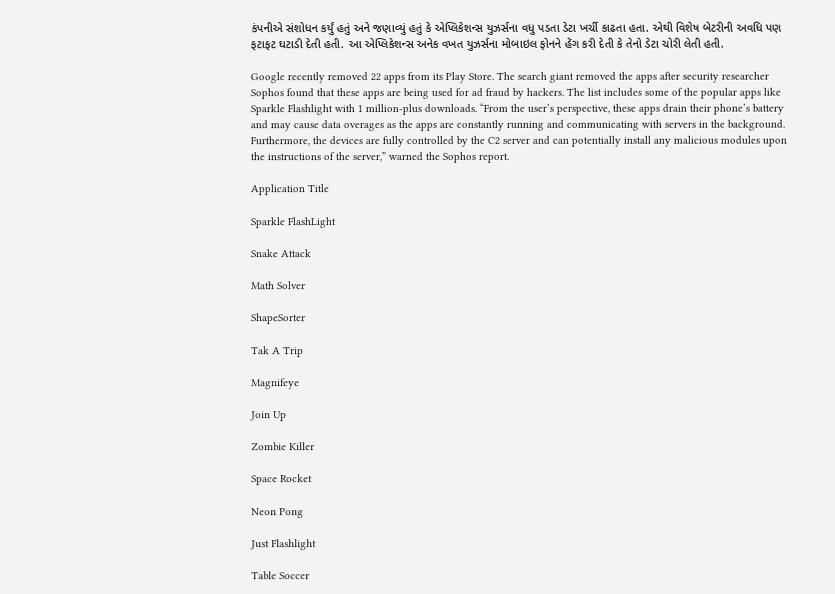કંપનીએ સંશોધન કર્યું હતું અને જણાવ્યું હતું કે એપ્લિકેશન્સ યુઝર્સના વધુ પડતા ડેટા ખર્ચી કાઢતા હતા. એથી વિશેષ બેટરીની અવધિ પણ ફટાફટ ઘટાડી દેતી હતી. આ એપ્લિકેશન્સ અનેક વખત યુઝર્સના મોબાઇલ ફોનને હેંગ કરી દેતી કે તેનો ડેટા ચોરી લેતી હતી.

Google recently removed 22 apps from its Play Store. The search giant removed the apps after security researcher Sophos found that these apps are being used for ad fraud by hackers. The list includes some of the popular apps like Sparkle Flashlight with 1 million-plus downloads. “From the user’s perspective, these apps drain their phone’s battery and may cause data overages as the apps are constantly running and communicating with servers in the background. Furthermore, the devices are fully controlled by the C2 server and can potentially install any malicious modules upon the instructions of the server,” warned the Sophos report.

Application Title

Sparkle FlashLight

Snake Attack

Math Solver

ShapeSorter

Tak A Trip

Magnifeye

Join Up

Zombie Killer

Space Rocket

Neon Pong

Just Flashlight

Table Soccer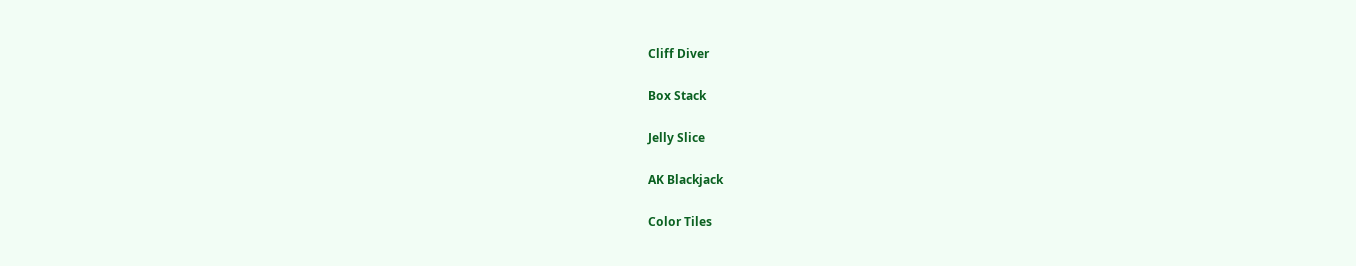Cliff Diver

Box Stack

Jelly Slice

AK Blackjack

Color Tiles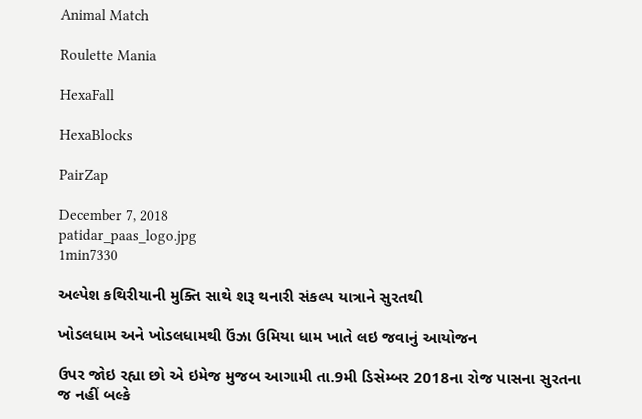Animal Match

Roulette Mania

HexaFall

HexaBlocks

PairZap

December 7, 2018
patidar_paas_logo.jpg
1min7330

અલ્પેશ કથિરીયાની મુક્તિ સાથે શરૂ થનારી સંકલ્પ યાત્રાને સુરતથી

ખોડલધામ અને ખોડલધામથી ઉંઝા ઉમિયા ધામ ખાતે લઇ જવાનું આયોજન

ઉપર જોઇ રહ્યા છો એ ઇમેજ મુજબ આગામી તા.9મી ડિસેમ્બર 2018ના રોજ પાસના સુરતના જ નહીં બલ્કે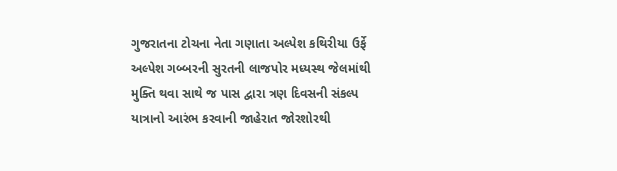ગુજરાતના ટોચના નેતા ગણાતા અલ્પેશ કથિરીયા ઉર્ફે અલ્પેશ ગબ્બરની સુરતની લાજપોર મધ્યસ્થ જેલમાંથી મુક્તિ થવા સાથે જ પાસ દ્વારા ત્રણ દિવસની સંકલ્પ યાત્રાનો આરંભ કરવાની જાહેરાત જોરશોરથી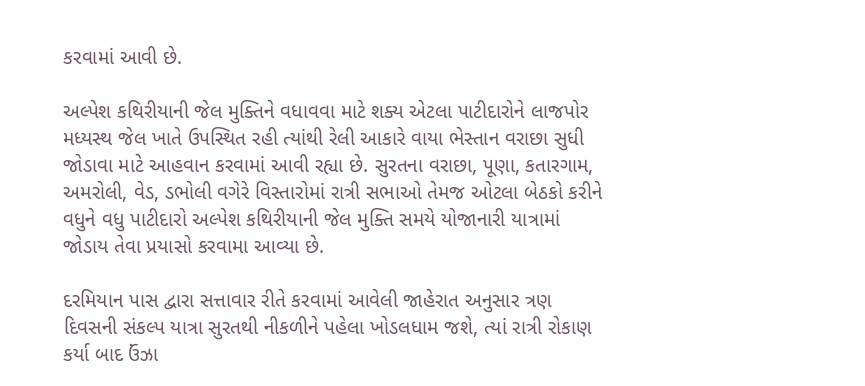કરવામાં આવી છે.

અલ્પેશ કથિરીયાની જેલ મુક્તિને વધાવવા માટે શક્ય એટલા પાટીદારોને લાજપોર મધ્યસ્થ જેલ ખાતે ઉપસ્થિત રહી ત્યાંથી રેલી આકારે વાયા ભેસ્તાન વરાછા સુધી જોડાવા માટે આહવાન કરવામાં આવી રહ્યા છે. સુરતના વરાછા, પૂણા, કતારગામ, અમરોલી, વેડ, ડભોલી વગેરે વિસ્તારોમાં રાત્રી સભાઓ તેમજ ઓટલા બેઠકો કરીને વધુને વધુ પાટીદારો અલ્પેશ કથિરીયાની જેલ મુક્તિ સમયે યોજાનારી યાત્રામાં જોડાય તેવા પ્રયાસો કરવામા આવ્યા છે.

દરમિયાન પાસ દ્વારા સત્તાવાર રીતે કરવામાં આવેલી જાહેરાત અનુસાર ત્રણ દિવસની સંકલ્પ યાત્રા સુરતથી નીકળીને પહેલા ખોડલધામ જશે, ત્યાં રાત્રી રોકાણ કર્યા બાદ ઉંઝા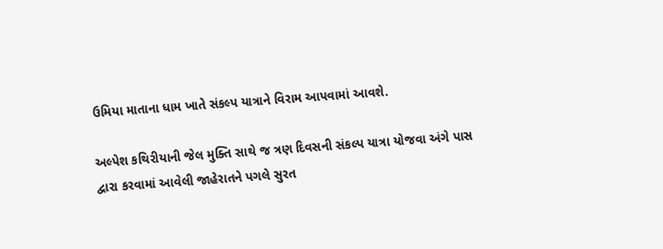ઉમિયા માતાના ધામ ખાતે સંકલ્પ યાત્રાને વિરામ આપવામાં આવશે.

અલ્પેશ કથિરીયાની જેલ મુક્તિ સાથે જ ત્રણ દિવસની સંકલ્પ યાત્રા યોજવા અંગે પાસ દ્વારા કરવામાં આવેલી જાહેરાતને પગલે સુરત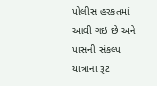પોલીસ હરકતમાં આવી ગઇ છે અને પાસની સંકલ્પ યાત્રાના રૂટ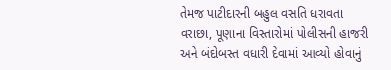તેમજ પાટીદારની બહુલ વસતિ ધરાવતા વરાછા, પૂણાના વિસ્તારોમાં પોલીસની હાજરી અને બંદોબસ્ત વધારી દેવામાં આવ્યો હોવાનું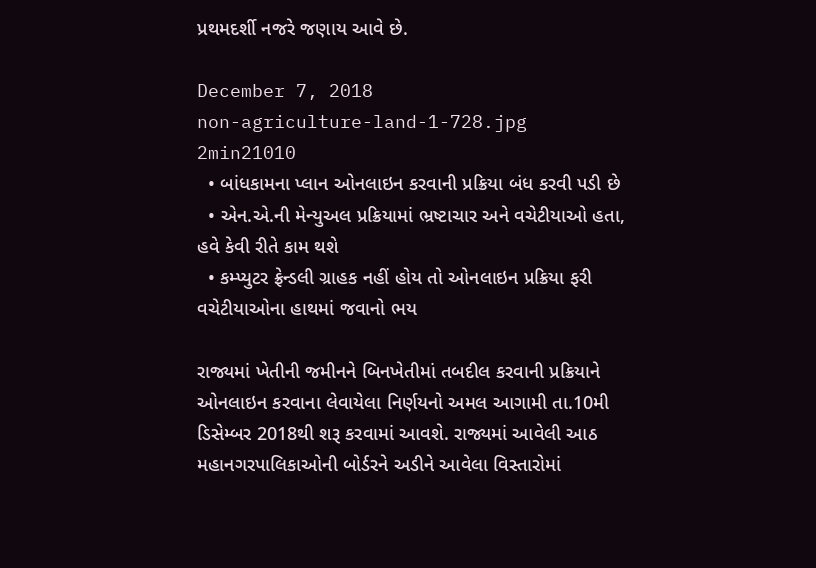પ્રથમદર્શી નજરે જણાય આવે છે.

December 7, 2018
non-agriculture-land-1-728.jpg
2min21010
  • બાંધકામના પ્લાન ઓનલાઇન કરવાની પ્રક્રિયા બંધ કરવી પડી છે
  • એન.એ.ની મેન્યુઅલ પ્રક્રિયામાં ભ્રષ્ટાચાર અને વચેટીયાઓ હતા, હવે કેવી રીતે કામ થશે
  • કમ્પ્યુટર ફ્રેન્ડલી ગ્રાહક નહીં હોય તો ઓનલાઇન પ્રક્રિયા ફરી વચેટીયાઓના હાથમાં જવાનો ભય

રાજ્યમાં ખેતીની જમીનને બિનખેતીમાં તબદીલ કરવાની પ્રક્રિયાને ઓનલાઇન કરવાના લેવાયેલા નિર્ણયનો અમલ આગામી તા.10મી ડિસેમ્બર 2018થી શરૂ કરવામાં આવશે. રાજ્યમાં આવેલી આઠ મહાનગરપાલિકાઓની બોર્ડરને અડીને આવેલા વિસ્તારોમાં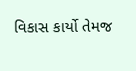વિકાસ કાર્યો તેમજ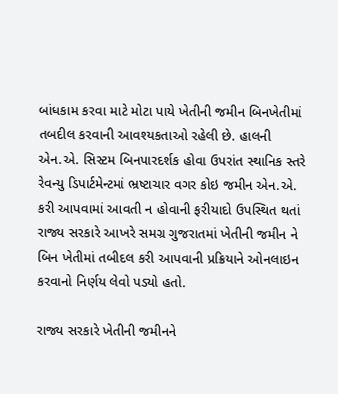બાંધકામ કરવા માટે મોટા પાયે ખેતીની જમીન બિનખેતીમાં તબદીલ કરવાની આવશ્યકતાઓ રહેલી છે. હાલની એન.એ. સિસ્ટમ બિનપારદર્શક હોવા ઉપરાંત સ્થાનિક સ્તરે રેવન્યુ ડિપાર્ટમેન્ટમાં ભ્રષ્ટાચાર વગર કોઇ જમીન એન.એ. કરી આપવામાં આવતી ન હોવાની ફરીયાદો ઉપસ્થિત થતાં રાજ્ય સરકારે આખરે સમગ્ર ગુજરાતમાં ખેતીની જમીન ને બિન ખેતીમાં તબીદલ કરી આપવાની પ્રક્રિયાને ઓનલાઇન કરવાનો નિર્ણય લેવો પડ્યો હતો.

રાજ્ય સરકારે ખેતીની જમીનને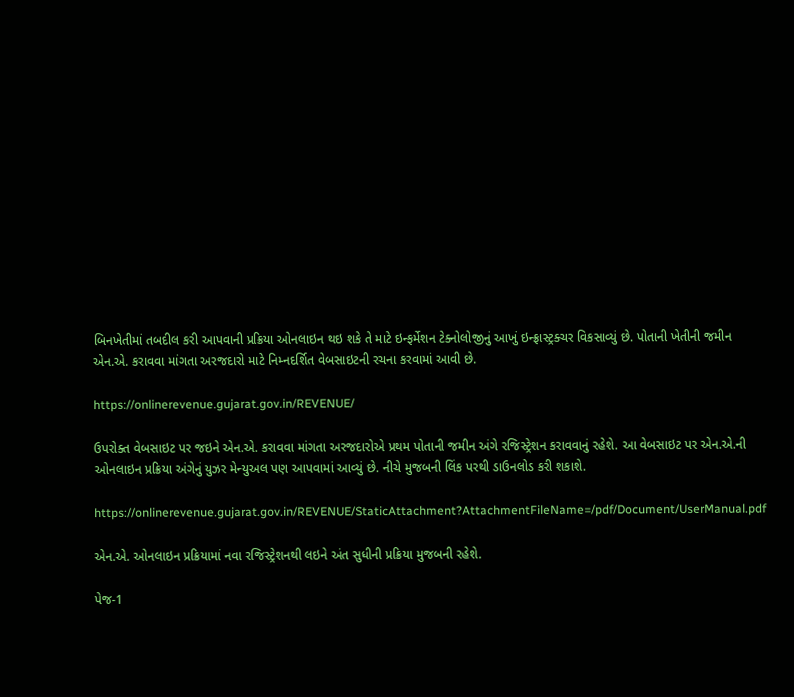બિનખેતીમાં તબદીલ કરી આપવાની પ્રક્રિયા ઓનલાઇન થઇ શકે તે માટે ઇન્ફર્મેશન ટેક્નોલોજીનું આખું ઇન્ફ્રાસ્ટ્રક્ચર વિકસાવ્યું છે. પોતાની ખેતીની જમીન એન.એ. કરાવવા માંગતા અરજદારો માટે નિમ્નદર્શિત વેબસાઇટની રચના કરવામાં આવી છે.

https://onlinerevenue.gujarat.gov.in/REVENUE/

ઉપરોક્ત વેબસાઇટ પર જઇને એન.એ. કરાવવા માંગતા અરજદારોએ પ્રથમ પોતાની જમીન અંગે રજિસ્ટ્રેશન કરાવવાનું રહેશે. આ વેબસાઇટ પર એન.એ.ની ઓનલાઇન પ્રક્રિયા અંગેનું યુઝર મેન્યુઅલ પણ આપવામાં આવ્યું છે. નીચે મુજબની લિંક પરથી ડાઉનલોડ કરી શકાશે.

https://onlinerevenue.gujarat.gov.in/REVENUE/StaticAttachment?AttachmentFileName=/pdf/Document/UserManual.pdf

એન.એ. ઓનલાઇન પ્રક્રિયામાં નવા રજિસ્ટ્રેશનથી લઇને અંત સુધીની પ્રક્રિયા મુજબની રહેશે.

પેજ-1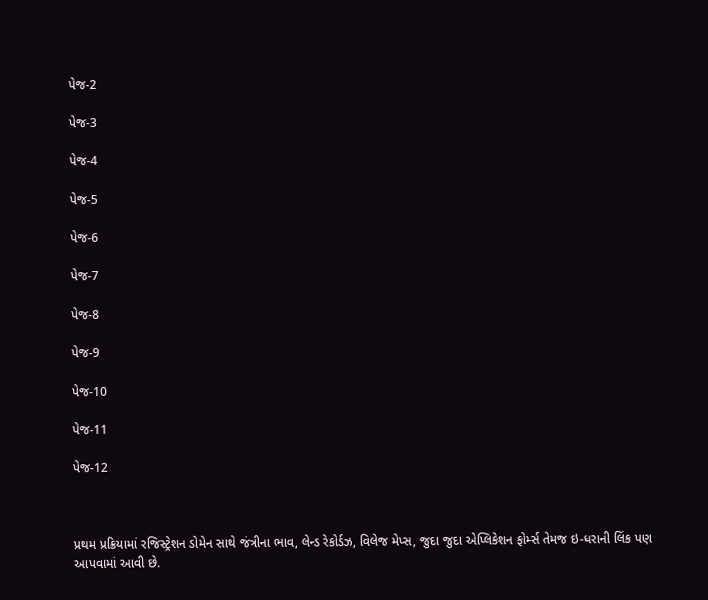પેજ-2

પેજ-3

પેજ-4

પેજ-5

પેજ-6

પેજ-7

પેજ-8

પેજ-9

પેજ-10

પેજ-11

પેજ-12



પ્રથમ પ્રક્રિયામાં રજિસ્ટ્રેશન ડોમેન સાથે જંત્રીના ભાવ, લેન્ડ રેકોર્ડઝ, વિલેજ મેપ્સ, જુદા જુદા એપ્લિકેશન ફોર્મ્સ તેમજ ઇ-ધરાની લિંક પણ આપવામાં આવી છે.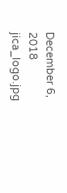December 6, 2018
jica_logo.jpg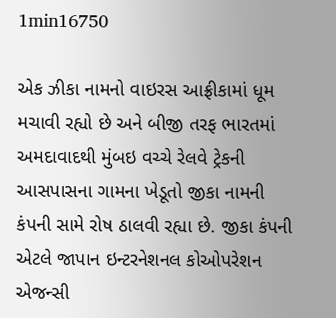1min16750

એક ઝીકા નામનો વાઇરસ આફ્રીકામાં ધૂમ મચાવી રહ્યો છે અને બીજી તરફ ભારતમાં અમદાવાદથી મુંબઇ વચ્ચે રેલવે ટ્રેકની આસપાસના ગામના ખેડૂતો જીકા નામની કંપની સામે રોષ ઠાલવી રહ્યા છે. જીકા કંપની એટલે જાપાન ઇન્ટરનેશનલ કોઓપરેશન એજન્સી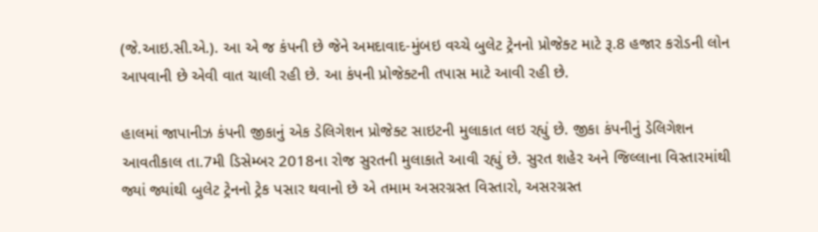(જે.આઇ.સી.એ.). આ એ જ કંપની છે જેને અમદાવાદ-મુંબઇ વચ્ચે બુલેટ ટ્રેનનો પ્રોજેક્ટ માટે રૂ.8 હજાર કરોડની લોન આપવાની છે એવી વાત ચાલી રહી છે. આ કંપની પ્રોજેક્ટની તપાસ માટે આવી રહી છે.

હાલમાં જાપાનીઝ કંપની જીકાનું એક ડેલિગેશન પ્રોજેક્ટ સાઇટની મુલાકાત લઇ રહ્યું છે. જીકા કંપનીનું ડેલિગેશન આવતીકાલ તા.7મી ડિસેમ્બર 2018ના રોજ સુરતની મુલાકાતે આવી રહ્યું છે. સુરત શહેર અને જિલ્લાના વિસ્તારમાંથી જ્યાં જ્યાંથી બુલેટ ટ્રેનનો ટ્રેક પસાર થવાનો છે એ તમામ અસરગ્રસ્ત વિસ્તારો, અસરગ્રસ્ત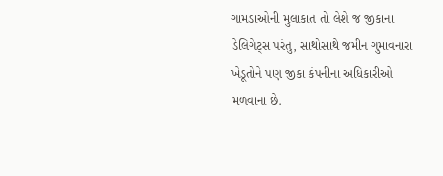ગામડાઓની મુલાકાત તો લેશે જ જીકાના ડેલિગેટ્સ પરંતુ, સાથોસાથે જમીન ગુમાવનારા ખેડૂતોને પણ જીકા કંપનીના અધિકારીઓ મળવાના છે.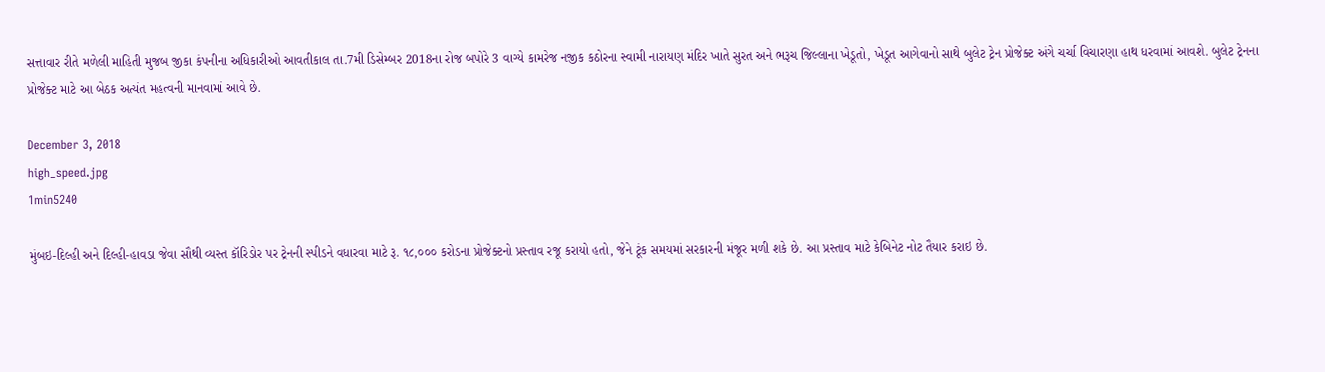સત્તાવાર રીતે મળેલી માહિતી મુજબ જીકા કંપનીના અધિકારીઓ આવતીકાલ તા.7મી ડિસેમ્બર 2018ના રોજ બપોરે 3 વાગ્યે કામરેજ નજીક કઠોરના સ્વામી નારાયણ મંદિર ખાતે સુરત અને ભરૂચ જિલ્લાના ખેડૂતો, ખેડૂત આગેવાનો સાથે બુલેટ ટ્રેન પ્રોજેક્ટ અંગે ચર્ચા વિચારણા હાથ ધરવામાં આવશે. બુલેટ ટ્રેનના પ્રોજેક્ટ માટે આ બેઠક અત્યંત મહત્વની માનવામાં આવે છે.

December 3, 2018
high_speed.jpg
1min5240

મુંબઇ-દિલ્હી અને દિલ્હી-હાવડા જેવા સૌથી વ્યસ્ત કૉરિડોર પર ટ્રેનની સ્પીડને વધારવા માટે રૂ. ૧૮,૦૦૦ કરોડના પ્રોજેક્ટનો પ્રસ્તાવ રજૂ કરાયો હતો, જેને ટૂંક સમયમાં સરકારની મંજૂર મળી શકે છે. આ પ્રસ્તાવ માટે કેબિનેટ નોટ તૈયાર કરાઇ છે.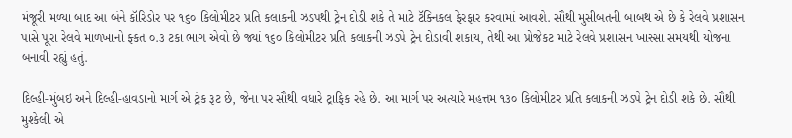મંજૂરી મળ્યા બાદ આ બંને કૉરિડોર પર ૧૬૦ કિલોમીટર પ્રતિ કલાકની ઝડપથી ટ્રેન દોડી શકે તે માટે ટૅક્નિકલ ફેરફાર કરવામાં આવશે. સૌથી મુસીબતની બાબથ એ છે કે રેલવે પ્રશાસન પાસે પૂરા રેલવે માળખાનો ફ્કત ૦.૩ ટકા ભાગ એવો છે જ્યાં ૧૬૦ કિલોમીટર પ્રતિ કલાકની ઝડપે ટ્રેન દોડાવી શકાય, તેથી આ પ્રોજેકટ માટે રેલવે પ્રશાસન ખાસ્સા સમયથી યોજના બનાવી રહ્યું હતું.

દિલ્હી-મુંબઇ અને દિલ્હી-હાવડાનો માર્ગ એ ટ્રંક રૂટ છે, જેના પર સૌથી વધારે ટ્રાફિક રહે છે. આ માર્ગ પર અત્યારે મહત્તમ ૧૩૦ કિલોમીટર પ્રતિ કલાકની ઝડપે ટ્રેન દોડી શકે છે. સૌથી મુશ્કેલી એ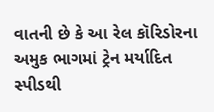વાતની છે કે આ રેલ કૉરિડોરના અમુક ભાગમાં ટ્રેન મર્યાદિત સ્પીડથી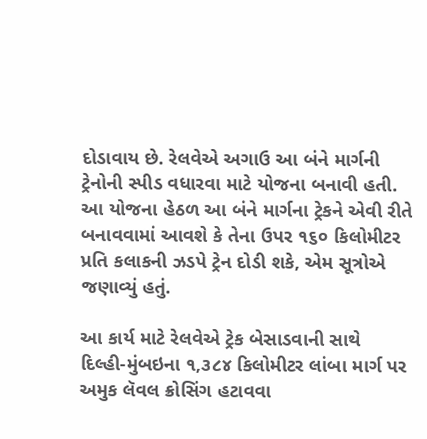દોડાવાય છે. રેલવેએ અગાઉ આ બંને માર્ગની ટ્રેનોની સ્પીડ વધારવા માટે યોજના બનાવી હતી. આ યોજના હેઠળ આ બંને માર્ગના ટ્રેકને એવી રીતે બનાવવામાં આવશે કે તેના ઉપર ૧૬૦ કિલોમીટર પ્રતિ કલાકની ઝડપે ટ્રેન દોડી શકે, એમ સૂત્રોએ જણાવ્યું હતું.

આ કાર્ય માટે રેલવેએ ટ્રેક બેસાડવાની સાથે દિલ્હી-મુંબઇના ૧,૩૮૪ કિલોમીટર લાંબા માર્ગ પર અમુક લૅવલ ક્રોસિંગ હટાવવા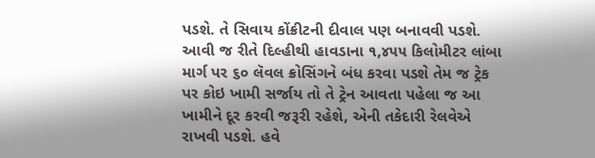પડશે. તે સિવાય કોંક્રીટની દીવાલ પણ બનાવવી પડશે. આવી જ રીતે દિલ્હીથી હાવડાના ૧,૪૫૫ કિલોમીટર લાંબા માર્ગ પર ૬૦ લૅવલ ક્રોસિંગને બંધ કરવા પડશે તેમ જ ટ્રેક પર કોઇ ખામી સર્જાય તો તે ટ્રેન આવતા પહેલા જ આ ખામીને દૂર કરવી જરૂરી રહેશે, એની તકેદારી રેલવેએ રાખવી પડશે. હવે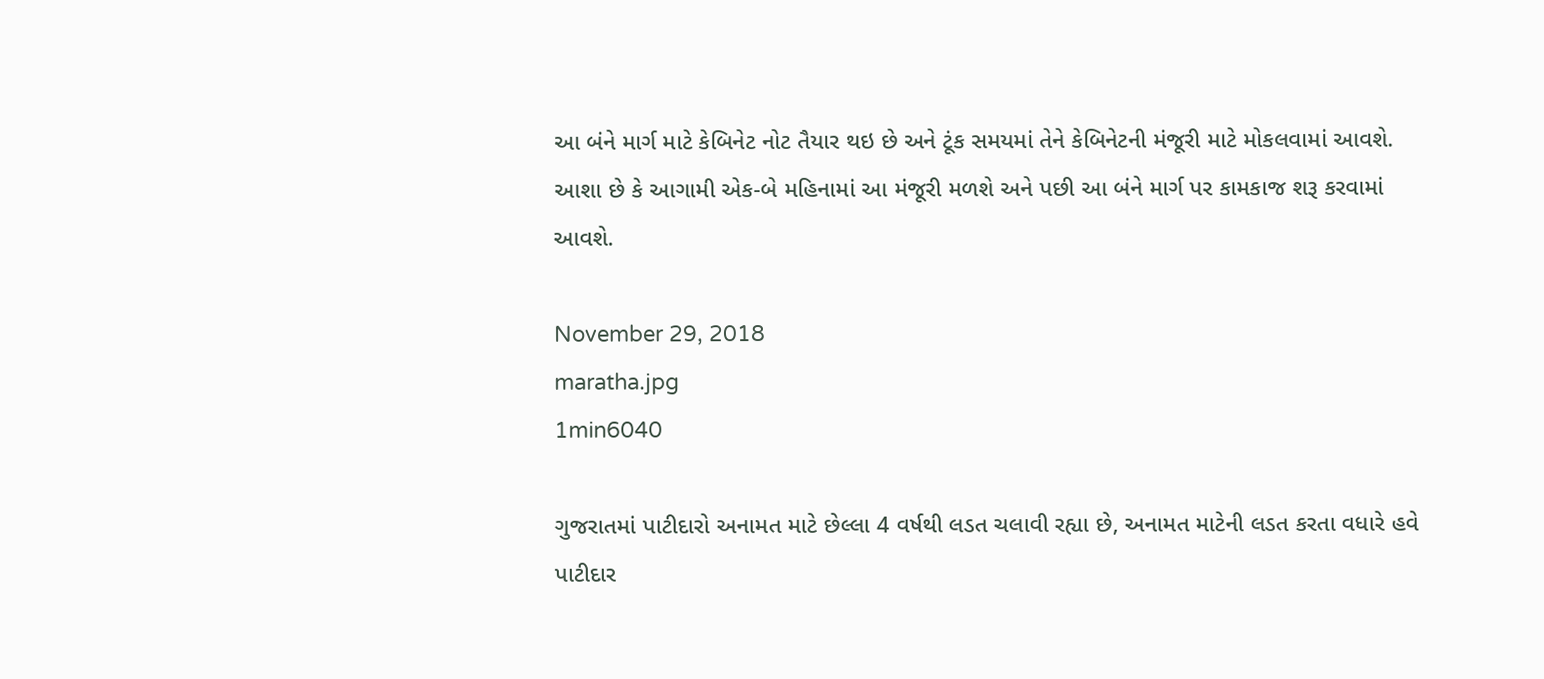આ બંને માર્ગ માટે કેબિનેટ નોટ તૈયાર થઇ છે અને ટૂંક સમયમાં તેને કેબિનેટની મંજૂરી માટે મોકલવામાં આવશે. આશા છે કે આગામી એક-બે મહિનામાં આ મંજૂરી મળશે અને પછી આ બંને માર્ગ પર કામકાજ શરૂ કરવામાં આવશે.

November 29, 2018
maratha.jpg
1min6040

ગુજરાતમાં પાટીદારો અનામત માટે છેલ્લા 4 વર્ષથી લડત ચલાવી રહ્યા છે, અનામત માટેની લડત કરતા વધારે હવે પાટીદાર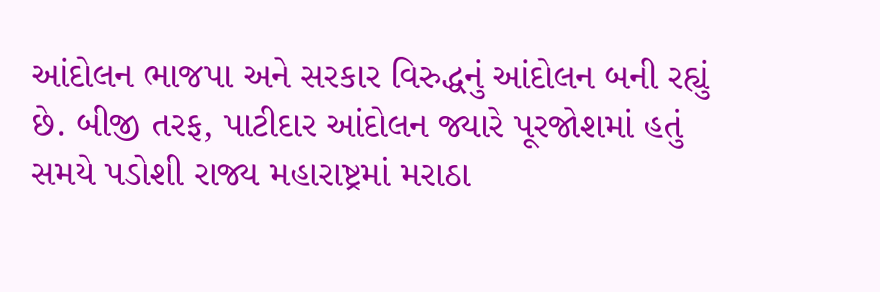આંદોલન ભાજપા અને સરકાર વિરુદ્ધનું આંદોલન બની રહ્યું છે. બીજી તરફ, પાટીદાર આંદોલન જ્યારે પૂરજોશમાં હતું સમયે પડોશી રાજ્ય મહારાષ્ટ્રમાં મરાઠા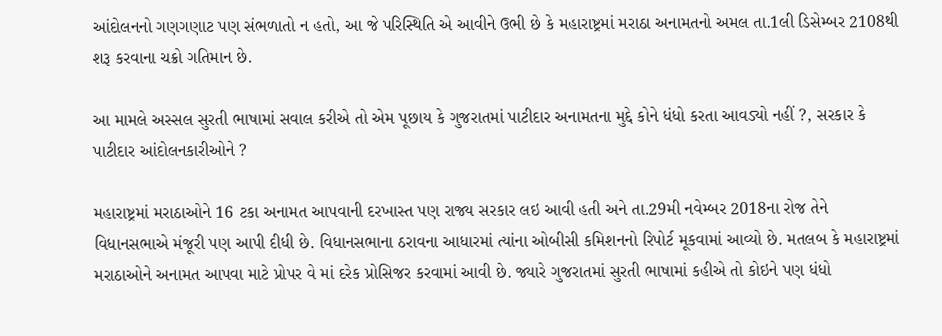આંદોલનનો ગણગણાટ પણ સંભળાતો ન હતો, આ જે પરિસ્થિતિ એ આવીને ઉભી છે કે મહારાષ્ટ્રમાં મરાઠા અનામતનો અમલ તા.1લી ડિસેમ્બર 2108થી શરૂ કરવાના ચક્રો ગતિમાન છે.

આ મામલે અસ્સલ સુરતી ભાષામાં સવાલ કરીએ તો એમ પૂછાય કે ગુજરાતમાં પાટીદાર અનામતના મુદ્દે કોને ધંધો કરતા આવડ્યો નહીં ?, સરકાર કે પાટીદાર આંદોલનકારીઓને ?

મહારાષ્ટ્રમાં મરાઠાઓને 16 ટકા અનામત આપવાની દરખાસ્ત પણ રાજ્ય સરકાર લઇ આવી હતી અને તા.29મી નવેમ્બર 2018ના રોજ તેને વિધાનસભાએ મંજૂરી પણ આપી દીધી છે. વિધાનસભાના ઠરાવના આધારમાં ત્યાંના ઓબીસી કમિશનનો રિપોર્ટ મૂકવામાં આવ્યો છે. મતલબ કે મહારાષ્ટ્રમાં મરાઠાઓને અનામત આપવા માટે પ્રોપર વે માં દરેક પ્રોસિજર કરવામાં આવી છે. જ્યારે ગુજરાતમાં સુરતી ભાષામાં કહીએ તો કોઇને પણ ધંધો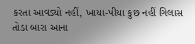કરતા આવડ્યો નહીં, ખાયા-પીયા કુછ નહીં ગિલાસ તોડા બારા આના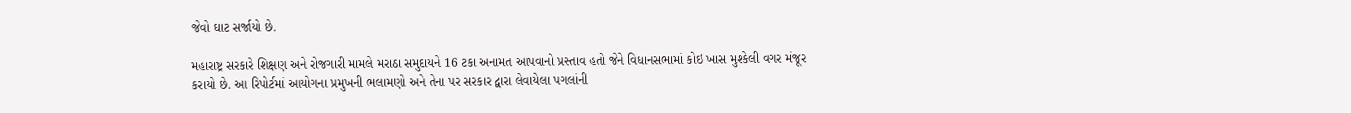જેવો ઘાટ સર્જાયો છે.

મહારાષ્ટ્ર સરકારે શિક્ષણ અને રોજગારી મામલે મરાઠા સમુદાયને 16 ટકા અનામત આપવાનો પ્રસ્તાવ હતો જેને વિધાનસભામાં કોઇ ખાસ મુશ્કેલી વગર મંજૂર કરાયો છે. આ રિપોર્ટમાં આયોગના પ્રમુખની ભલામણો અને તેના પર સરકાર દ્વારા લેવાયેલા પગલાંની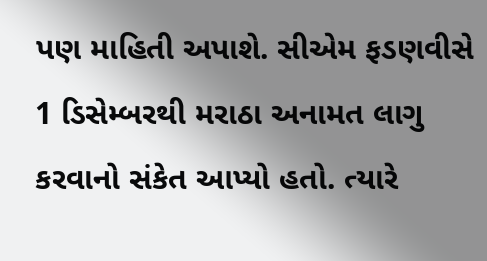પણ માહિતી અપાશે. સીએમ ફડણવીસે 1 ડિસેમ્બરથી મરાઠા અનામત લાગુ કરવાનો સંકેત આપ્યો હતો. ત્યારે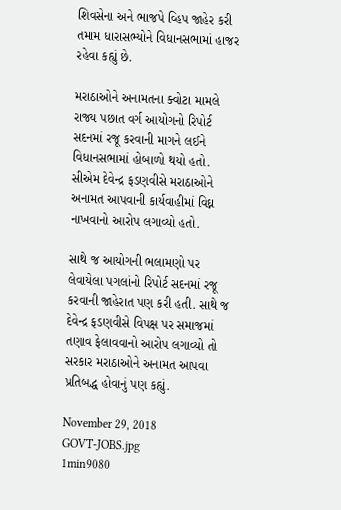શિવસેના અને ભાજપે વ્હિપ જાહેર કરી તમામ ધારાસભ્યોને વિધાનસભામાં હાજર રહેવા કહ્યું છે.

મરાઠાઓને અનામતના ક્વોટા મામલે રાજ્ય પછાત વર્ગ આયોગનો રિપોર્ટ સદનમાં રજૂ કરવાની માગને લઈને વિધાનસભામાં હોબાળો થયો હતો. સીએમ દેવેન્દ્ર ફડણવીસે મરાઠાઓને અનામત આપવાની કાર્યવાહીમાં વિઘ્ન નાખવાનો આરોપ લગાવ્યો હતો.

સાથે જ આયોગની ભલામણો પર લેવાયેલા પગલાંનો રિપોર્ટ સદનમાં રજૂ કરવાની જાહેરાત પણ કરી હતી. સાથે જ દેવેન્દ્ર ફડણવીસે વિપક્ષ પર સમાજમાં તણાવ ફેલાવવાનો આરોપ લગાવ્યો તો સરકાર મરાઠાઓને અનામત આપવા પ્રતિબદ્ધ હોવાનું પણ કહ્યું.

November 29, 2018
GOVT-JOBS.jpg
1min9080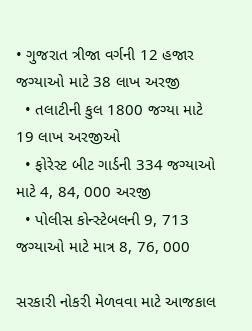• ગુજરાત ત્રીજા વર્ગની 12 હજાર જગ્યાઓ માટે 38 લાખ અરજી
  • તલાટીની કુલ 1800 જગ્યા માટે 19 લાખ અરજીઓ
  • ફોરેસ્ટ બીટ ગાર્ડની 334 જગ્યાઓ માટે 4, 84, 000 અરજી
  • પોલીસ કોન્સ્ટેબલની 9, 713 જગ્યાઓ માટે માત્ર 8, 76, 000

સરકારી નોકરી મેળવવા માટે આજકાલ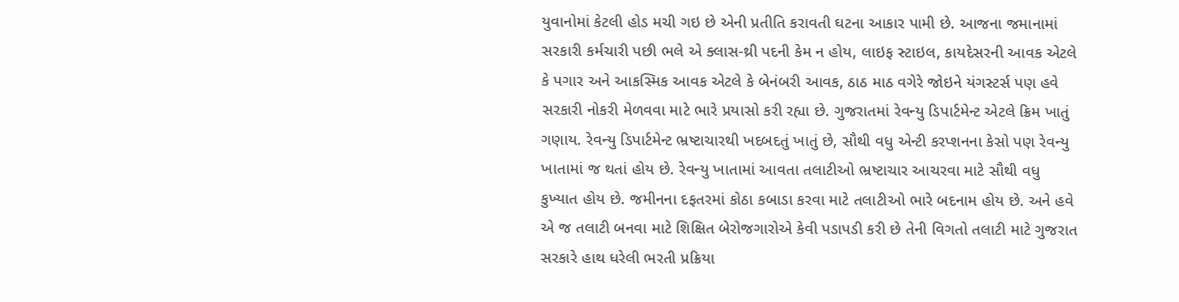યુવાનોમાં કેટલી હોડ મચી ગઇ છે એની પ્રતીતિ કરાવતી ઘટના આકાર પામી છે. આજના જમાનામાં સરકારી કર્મચારી પછી ભલે એ ક્લાસ-થ્રી પદની કેમ ન હોય, લાઇફ સ્ટાઇલ, કાયદેસરની આવક એટલે કે પગાર અને આકસ્મિક આવક એટલે કે બેનંબરી આવક, ઠાઠ માઠ વગેરે જોઇને યંગસ્ટર્સ પણ હવે સરકારી નોકરી મેળવવા માટે ભારે પ્રયાસો કરી રહ્યા છે. ગુજરાતમાં રેવન્યુ ડિપાર્ટમેન્ટ એટલે ક્રિમ ખાતું ગણાય. રેવન્યુ ડિપાર્ટમેન્ટ ભ્રષ્ટાચારથી ખદબદતું ખાતું છે, સૌથી વધુ એન્ટી કરપ્શનના કેસો પણ રેવન્યુ ખાતામાં જ થતાં હોય છે. રેવન્યુ ખાતામાં આવતા તલાટીઓ ભ્રષ્ટાચાર આચરવા માટે સૌથી વધુ કુખ્યાત હોય છે. જમીનના દફતરમાં કોઠા કબાડા કરવા માટે તલાટીઓ ભારે બદનામ હોય છે. અને હવે એ જ તલાટી બનવા માટે શિક્ષિત બેરોજગારોએ કેવી પડાપડી કરી છે તેની વિગતો તલાટી માટે ગુજરાત સરકારે હાથ ધરેલી ભરતી પ્રક્રિયા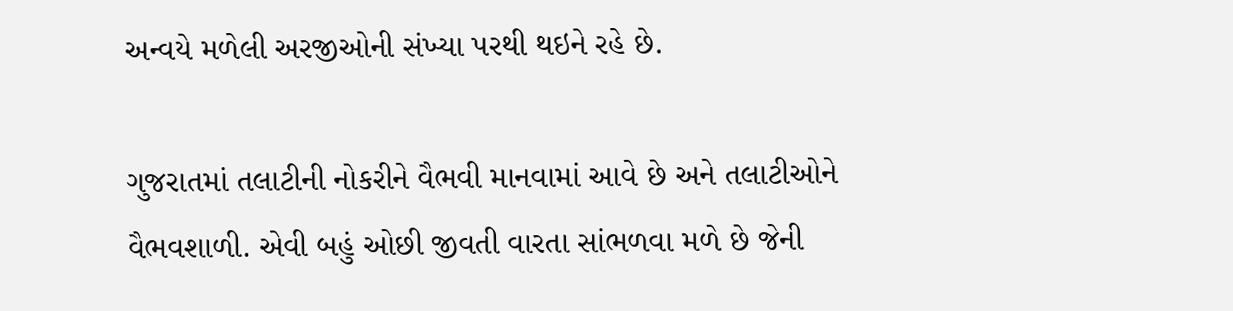અન્વયે મળેલી અરજીઓની સંખ્યા પરથી થઇને રહે છે.

ગુજરાતમાં તલાટીની નોકરીને વૈભવી માનવામાં આવે છે અને તલાટીઓને વૈભવશાળી. એવી બહું ઓછી જીવતી વારતા સાંભળવા મળે છે જેની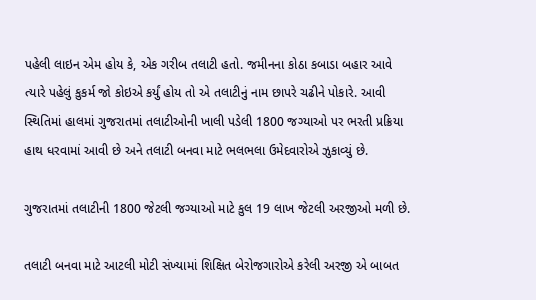પહેલી લાઇન એમ હોય કે, એક ગરીબ તલાટી હતો. જમીનના કોઠા કબાડા બહાર આવે ત્યારે પહેલું કુકર્મ જો કોઇએ કર્યું હોય તો એ તલાટીનું નામ છાપરે ચઢીને પોકારે. આવી સ્થિતિમાં હાલમાં ગુજરાતમાં તલાટીઓની ખાલી પડેલી 1800 જગ્યાઓ પર ભરતી પ્રક્રિયા હાથ ધરવામાં આવી છે અને તલાટી બનવા માટે ભલભલા ઉમેદવારોએ ઝુકાવ્યું છે.

ગુજરાતમાં તલાટીની 1800 જેટલી જગ્યાઓ માટે કુલ 19 લાખ જેટલી અરજીઓ મળી છે.

તલાટી બનવા માટે આટલી મોટી સંખ્યામાં શિક્ષિત બેરોજગારોએ કરેલી અરજી એ બાબત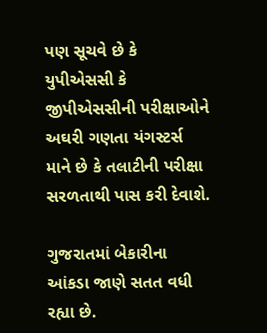પણ સૂચવે છે કે યુપીએસસી કે જીપીએસસીની પરીક્ષાઓને અઘરી ગણતા યંગસ્ટર્સ માને છે કે તલાટીની પરીક્ષા સરળતાથી પાસ કરી દેવાશે.

ગુજરાતમાં બેકારીના આંકડા જાણે સતત વધી રહ્યા છે.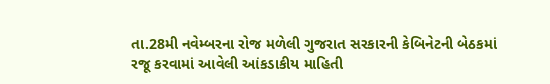તા.28મી નવેમ્બરના રોજ મળેલી ગુજરાત સરકારની કેબિનેટની બેઠકમાં રજૂ કરવામાં આવેલી આંકડાકીય માહિતી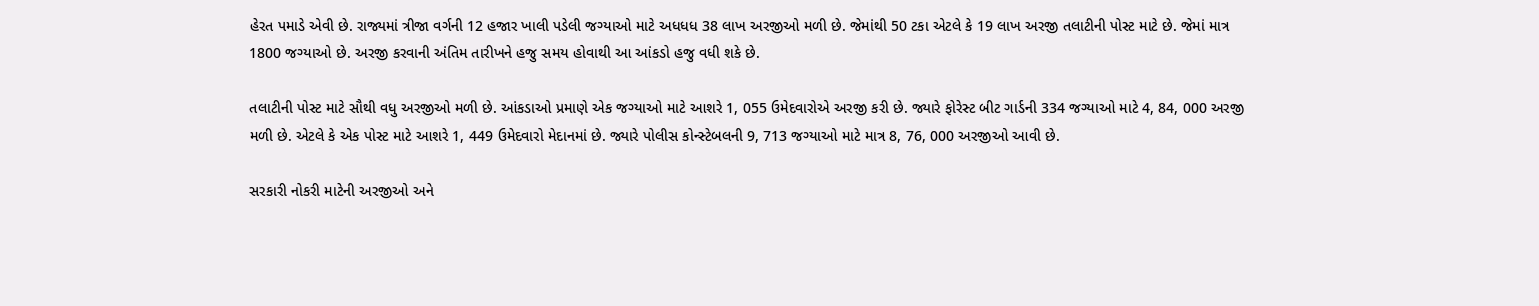હેરત પમાડે એવી છે. રાજ્યમાં ત્રીજા વર્ગની 12 હજાર ખાલી પડેલી જગ્યાઓ માટે અધધધ 38 લાખ અરજીઓ મળી છે. જેમાંથી 50 ટકા એટલે કે 19 લાખ અરજી તલાટીની પોસ્ટ માટે છે. જેમાં માત્ર 1800 જગ્યાઓ છે. અરજી કરવાની અંતિમ તારીખને હજુ સમય હોવાથી આ આંકડો હજુ વધી શકે છે.

તલાટીની પોસ્ટ માટે સૌથી વધુ અરજીઓ મળી છે. આંકડાઓ પ્રમાણે એક જગ્યાઓ માટે આશરે 1, 055 ઉમેદવારોએ અરજી કરી છે. જ્યારે ફોરેસ્ટ બીટ ગાર્ડની 334 જગ્યાઓ માટે 4, 84, 000 અરજી મળી છે. એટલે કે એક પોસ્ટ માટે આશરે 1, 449 ઉમેદવારો મેદાનમાં છે. જ્યારે પોલીસ કોન્સ્ટેબલની 9, 713 જગ્યાઓ માટે માત્ર 8, 76, 000 અરજીઓ આવી છે.

સરકારી નોકરી માટેની અરજીઓ અને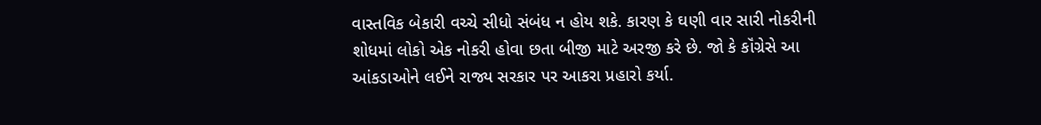વાસ્તવિક બેકારી વચ્ચે સીધો સંબંધ ન હોય શકે. કારણ કે ઘણી વાર સારી નોકરીની શોધમાં લોકો એક નોકરી હોવા છતા બીજી માટે અરજી કરે છે. જો કે કૉંગ્રેસે આ આંકડાઓને લઈને રાજ્ય સરકાર પર આકરા પ્રહારો કર્યા.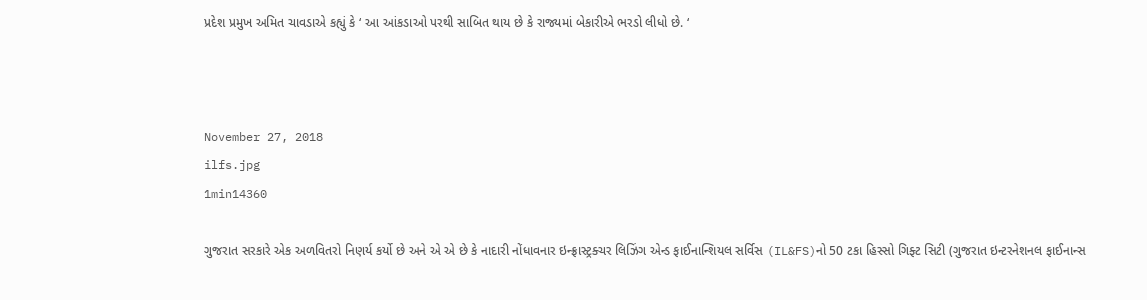પ્રદેશ પ્રમુખ અમિત ચાવડાએ કહ્યું કે ‘ આ આંકડાઓ પરથી સાબિત થાય છે કે રાજ્યમાં બેકારીએ ભરડો લીધો છે. ‘



November 27, 2018
ilfs.jpg
1min14360

ગુજરાત સરકારે એક અળવિતરો નિણર્ય કર્યો છે અને એ એ છે કે નાદારી નોંધાવનાર ઇન્ફ્રાસ્ટ્રક્ચર લિઝિંગ એન્ડ ફાઈનાન્શિયલ સર્વિસ (IL&FS)નો 50 ટકા હિસ્સો ગિફ્ટ સિટી (ગુજરાત ઇન્ટરનેશનલ ફાઈનાન્સ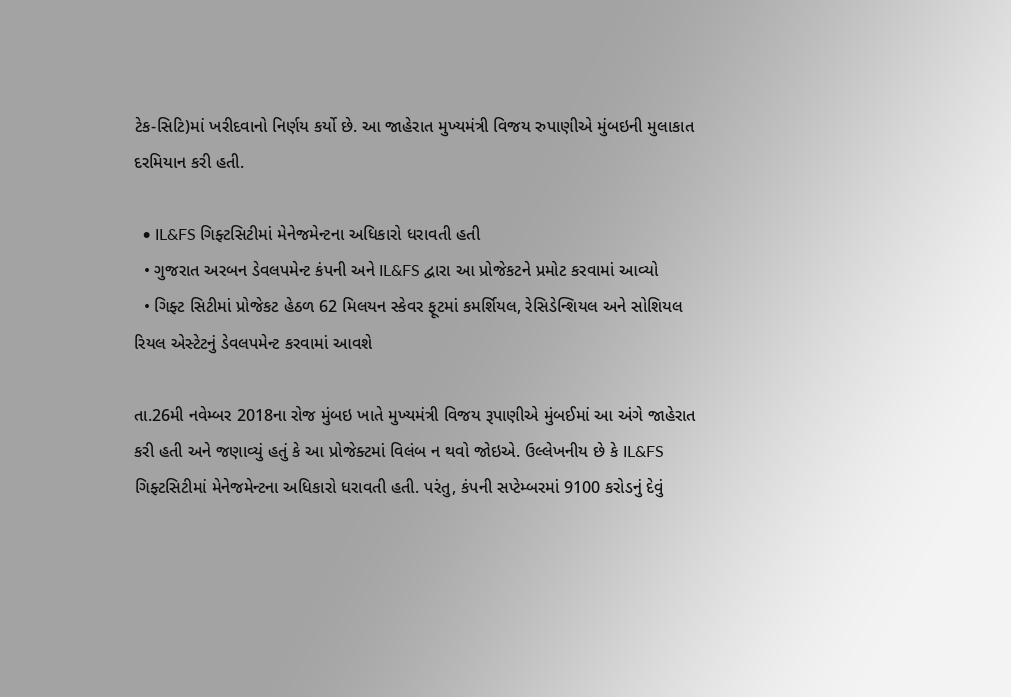ટેક-સિટિ)માં ખરીદવાનો નિર્ણય કર્યો છે. આ જાહેરાત મુખ્યમંત્રી વિજય રુપાણીએ મુંબઇની મુલાકાત દરમિયાન કરી હતી.

  • IL&FS ગિફ્ટસિટીમાં મેનેજમેન્ટના અધિકારો ધરાવતી હતી
  • ગુજરાત અરબન ડેવલપમેન્ટ કંપની અને IL&FS દ્વારા આ પ્રોજેકટને પ્રમોટ કરવામાં આવ્યો
  • ગિફ્ટ સિટીમાં પ્રોજેકટ હેઠળ 62 મિલયન સ્કેવર ફૂટમાં કમર્શિયલ, રેસિડેન્શિયલ અને સોશિયલ રિયલ એસ્ટેટનું ડેવલપમેન્ટ કરવામાં આવશે

તા.26મી નવેમ્બર 2018ના રોજ મુંબઇ ખાતે મુખ્યમંત્રી વિજય રૂપાણીએ મુંબઈમાં આ અંગે જાહેરાત કરી હતી અને જણાવ્યું હતું કે આ પ્રોજેક્ટમાં વિલંબ ન થવો જોઇએ. ઉલ્લેખનીય છે કે IL&FS ગિફ્ટસિટીમાં મેનેજમેન્ટના અધિકારો ધરાવતી હતી. પરંતુ, કંપની સપ્ટેમ્બરમાં 9100 કરોડનું દેવું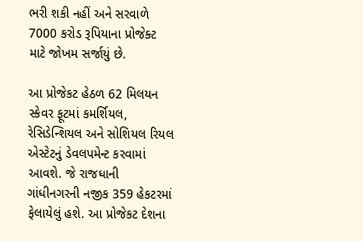ભરી શકી નહીં અને સરવાળે 7000 કરોડ રૂપિયાના પ્રોજેક્ટ માટે જોખમ સર્જાયું છે.

આ પ્રોજેકટ હેઠળ 62 મિલયન સ્કેવર ફૂટમાં કમર્શિયલ, રેસિડેન્શિયલ અને સોશિયલ રિયલ એસ્ટેટનું ડેવલપમેન્ટ કરવામાં આવશે. જે રાજધાની ગાંધીનગરની નજીક 359 હેકટરમાં ફેલાયેલું હશે. આ પ્રોજેકટ દેશના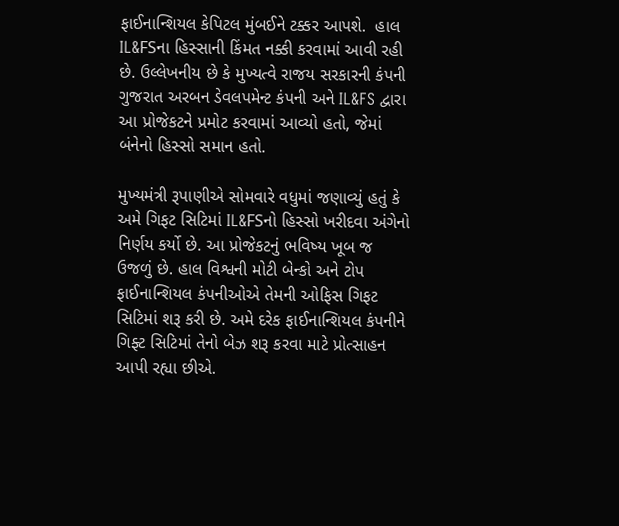ફાઈનાન્શિયલ કેપિટલ મુંબઈને ટક્કર આપશે.  હાલ IL&FSના હિસ્સાની કિંમત નક્કી કરવામાં આવી રહી છે. ઉલ્લેખનીય છે કે મુખ્યત્વે રાજય સરકારની કંપની ગુજરાત અરબન ડેવલપમેન્ટ કંપની અને IL&FS દ્વારા આ પ્રોજેકટને પ્રમોટ કરવામાં આવ્યો હતો, જેમાં બંનેનો હિસ્સો સમાન હતો.

મુખ્યમંત્રી રૂપાણીએ સોમવારે વધુમાં જણાવ્યું હતું કે અમે ગિફટ સિટિમાં IL&FSનો હિસ્સો ખરીદવા અંગેનો નિર્ણય કર્યો છે. આ પ્રોજેકટનું ભવિષ્ય ખૂબ જ ઉજળું છે. હાલ વિશ્વની મોટી બેન્કો અને ટોપ ફાઈનાન્શિયલ કંપનીઓએ તેમની ઓફિસ ગિફટ સિટિમાં શરૂ કરી છે. અમે દરેક ફાઈનાન્શિયલ કંપનીને ગિફ્ટ સિટિમાં તેનો બેઝ શરૂ કરવા માટે પ્રોત્સાહન આપી રહ્યા છીએ.